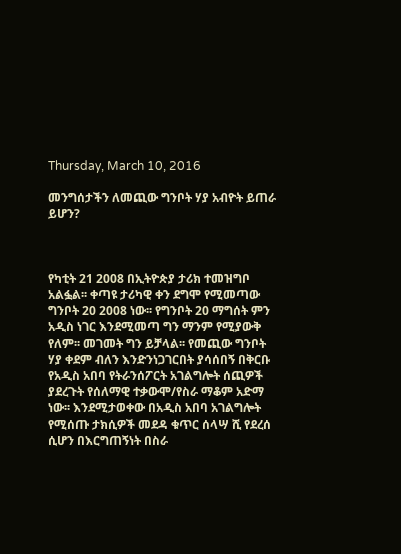Thursday, March 10, 2016

መንግሰታችን ለመጪው ግንቦት ሃያ አብዮት ይጠራ ይሆን?



የካቲት 21 2008 በኢትዮጵያ ታሪክ ተመዝግቦ አልፏል፡፡ ቀጣዩ ታሪካዊ ቀን ደግሞ የሚመጣው ግንቦት 20 2008 ነው፡፡ የግንቦት 20 ማግሰት ምን አዲስ ነገር እንደሚመጣ ግን ማንም የሚያውቅ የለም፡፡ መገመት ግን ይቻላል፡፡ የመጪው ግንቦት ሃያ ቀደም ብለን እንድንነጋገርበት ያሳሰበኝ በቅርቡ የአዲስ አበባ የትራንሰፖርት አገልግሎት ሰጪዎች ያደረጉት የሰለማዊ ተቃውሞ/የስራ ማቆም አድማ ነው፡፡ እንደሚታወቀው በአዲስ አበባ አገልግሎት የሚሰጡ ታክሲዎች መደዳ ቁጥር ሰላሣ ሺ የደረሰ ሲሆን በእርግጠኝነት በስራ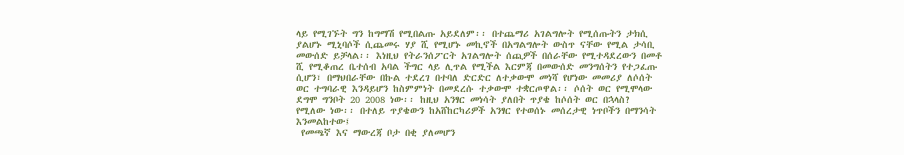ላይ የሚገኙት ግን ከግማሽ የሚበልጡ አይደለም፡፡ በተጨማሪ አገልግሎት የሚሰጡትን ታክሲ ያልሆኑ ሚኒባሶች ሲጨመሩ ሃያ ሺ የሚሆኑ መኪኖች በአግልግሎት ውስጥ ናቸው የሚል ታሳቢ መውሰድ ይቻላል፡፡ እነዚህ የትራንሰፖርት አገልግሎት ሰጪዎች በሰራቸው የሚተዳደረውን በመቶ ሺ የሚቆጠረ ቤተሰብ አባል ችግር ላይ ሊጥል የሚችል እርምጃ በመውሰድ መንግሰትን የተጋፈጡ ሲሆን፣ በማህበራቸው በኩል ተደረገ በተባለ ድርድር ለተቃውሞ መነሻ የሆነው መመሪያ ለሶሰት ወር ተግባራዊ እንዳይሆን ከስምምነት በመደረሱ ተቃውሞ ተቋርጦዋል፡፡ ሶሰት ወር የሚሞላው ደግሞ ግንቦት 20 2008 ነው፡፡ ከዚህ አንፃር መነሳት ያለበት ጥያቄ ከሶሰት ወር በኋላስ? የሚለው ነው፡፡ በተለይ ጥያቄውን ከአሸከርካሪዎች አንፃር የተወሰኑ መሰረታዊ ነጥቦችን በማንሳት እንመልከተው፤
 የመጫኛ እና ማውረጃ ቦታ በቂ ያለመሆን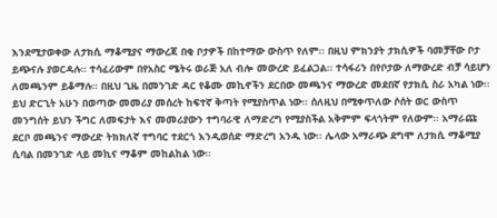እንደሚታወቀው ለታክሲ ማቆሚያና ማውረጃ በቂ ቦታዎች በከተማው ውስጥ የለም፡፡ በዚህ ምክንያት ታክሲዎች ባመቻቸው ቦታ ይጭናሉ ያወርዳሉ፡፡ ተሳፈሪውም በየአስር ሜትሩ ወራጅ አለ ብሎ መውረድ ይፈልጋል፡፡ ተሳፋሪን በየቦታው ለማውረድ ብቻ ሳይሆን ለመጫንም ይቆማሉ፡፡ በዚህ ጊዜ በመንገድ ዳር የቆሙ መኪኖችን ደርበው መጫንና ማውረድ መደበኛ የታክሲ ስራ አካል ነው፡፡ ይህ ድርጊት አሁን በወጣው መመሪያ መሰረት ከፍተኛ ቅጣት የሚያስጥል ነው፡፡ ሰለዚህ በሚቀጥለው ሶሰት ወር ውስጥ  መንግሰት ይህን ችግር ለመፍታት እና መመሪያውን ተግባራዊ ለማድረግ የሚያስችል አቅምም ፍላጎትም የለውም፡፡ አማራጩ ደርቦ መጫንና ማውረድ ትክክለኛ ተግባር ተደርጎ እንዲወሰድ ማድረግ አንዱ ነው፡፡ ሌላው አማራጭ ደግሞ ለታክሲ ማቆሚያ ሲባል በመንገድ ላይ መኪና ማቆም መከልከል ነው፡፡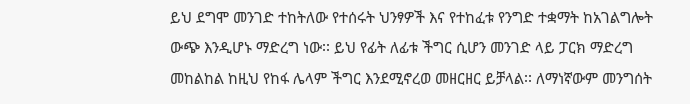ይህ ደግሞ መንገድ ተከትለው የተሰሩት ህንፃዎች እና የተከፈቱ የንግድ ተቋማት ከአገልግሎት ውጭ እንዲሆኑ ማድረግ ነው፡፡ ይህ የፊት ለፊቱ ችግር ሲሆን መንገድ ላይ ፓርክ ማድረግ መከልከል ከዚህ የከፋ ሌላም ችግር እንደሚኖረወ መዘርዘር ይቻላል፡፡ ለማነኛውም መንግሰት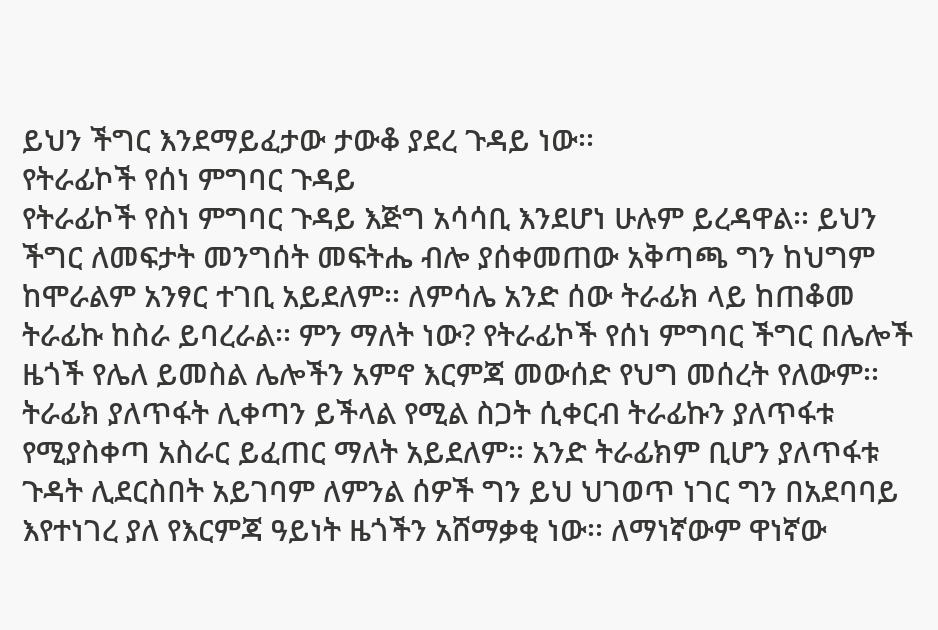ይህን ችግር እንደማይፈታው ታውቆ ያደረ ጉዳይ ነው፡፡
የትራፊኮች የሰነ ምግባር ጉዳይ
የትራፊኮች የስነ ምግባር ጉዳይ እጅግ አሳሳቢ እንደሆነ ሁሉም ይረዳዋል፡፡ ይህን ችግር ለመፍታት መንግሰት መፍትሔ ብሎ ያሰቀመጠው አቅጣጫ ግን ከህግም ከሞራልም አንፃር ተገቢ አይደለም፡፡ ለምሳሌ አንድ ሰው ትራፊክ ላይ ከጠቆመ ትራፊኩ ከስራ ይባረራል፡፡ ምን ማለት ነው? የትራፊኮች የሰነ ምግባር ችግር በሌሎች ዜጎች የሌለ ይመስል ሌሎችን አምኖ እርምጃ መውሰድ የህግ መሰረት የለውም፡፡ ትራፊክ ያለጥፋት ሊቀጣን ይችላል የሚል ስጋት ሲቀርብ ትራፊኩን ያለጥፋቱ የሚያስቀጣ አስራር ይፈጠር ማለት አይደለም፡፡ አንድ ትራፊክም ቢሆን ያለጥፋቱ ጉዳት ሊደርስበት አይገባም ለምንል ሰዎች ግን ይህ ህገወጥ ነገር ግን በአደባባይ እየተነገረ ያለ የእርምጃ ዓይነት ዜጎችን አሸማቃቂ ነው፡፡ ለማነኛውም ዋነኛው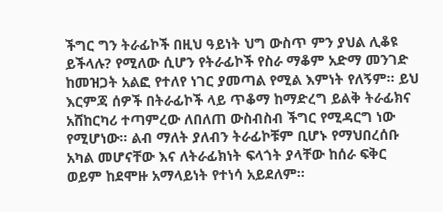ችግር ግን ትራፊኮች በዚህ ዓይነት ህግ ውስጥ ምን ያህል ሊቆዩ ይችላሉ? የሚለው ሲሆን የትራፊኮች የስራ ማቆም አድማ መንገድ ከመዝጋት አልፎ የተለየ ነገር ያመጣል የሚል እምነት የለኝም፡፡ ይህ እርምጃ ሰዎች በትራፊኮች ላይ ጥቆማ ከማድረግ ይልቅ ትራፊክና አሸከርካሪ ተጣምረው ለበለጠ ውስብስብ ችግር የሚዳርግ ነው የሚሆነው፡፡ ልብ ማለት ያለብን ትራፊኮቹም ቢሆኑ የማህበረሰቡ አካል መሆናቸው እና ለትራፊክነት ፍላጎት ያላቸው ከሰራ ፍቅር ወይም ከደሞዙ አማላይነት የተነሳ አይደለም፡፡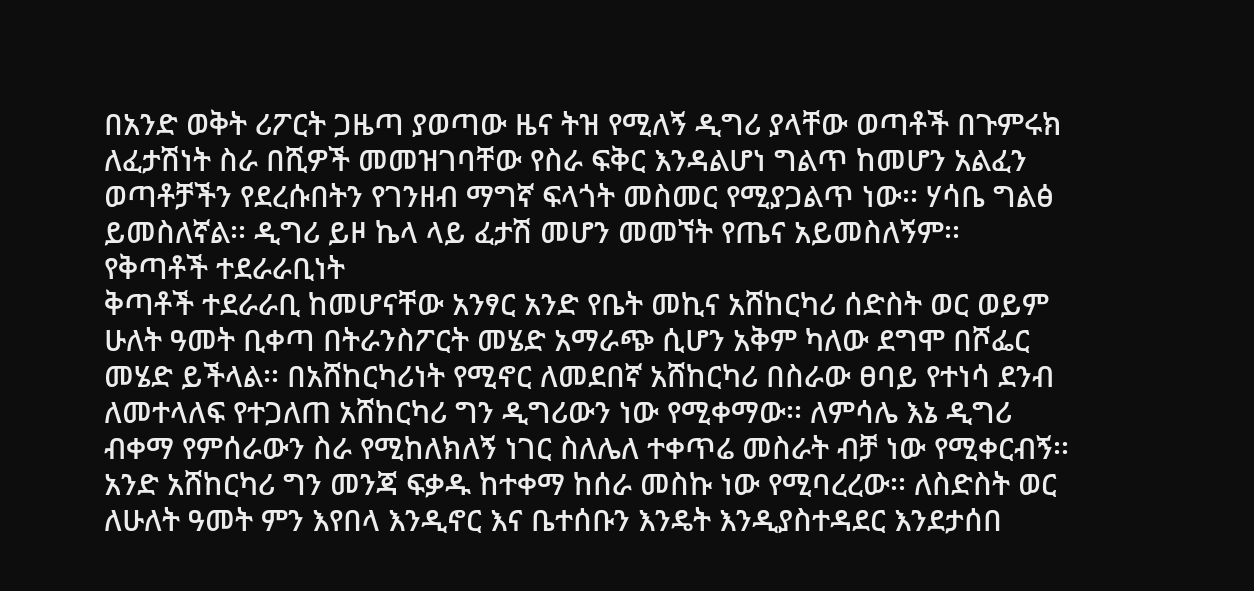በአንድ ወቅት ሪፖርት ጋዜጣ ያወጣው ዜና ትዝ የሚለኝ ዲግሪ ያላቸው ወጣቶች በጉምሩክ ለፈታሽነት ስራ በሺዎች መመዝገባቸው የስራ ፍቅር እንዳልሆነ ግልጥ ከመሆን አልፈን ወጣቶቻችን የደረሱበትን የገንዘብ ማግኛ ፍላጎት መስመር የሚያጋልጥ ነው፡፡ ሃሳቤ ግልፅ ይመስለኛል፡፡ ዲግሪ ይዞ ኬላ ላይ ፈታሽ መሆን መመኘት የጤና አይመስለኝም፡፡
የቅጣቶች ተደራራቢነት
ቅጣቶች ተደራራቢ ከመሆናቸው አንፃር አንድ የቤት መኪና አሸከርካሪ ሰድስት ወር ወይም ሁለት ዓመት ቢቀጣ በትራንስፖርት መሄድ አማራጭ ሲሆን አቅም ካለው ደግሞ በሾፌር መሄድ ይችላል፡፡ በአሸከርካሪነት የሚኖር ለመደበኛ አሸከርካሪ በስራው ፀባይ የተነሳ ደንብ ለመተላለፍ የተጋለጠ አሸከርካሪ ግን ዲግሪውን ነው የሚቀማው፡፡ ለምሳሌ እኔ ዲግሪ ብቀማ የምሰራውን ስራ የሚከለክለኝ ነገር ስለሌለ ተቀጥሬ መስራት ብቻ ነው የሚቀርብኝ፡፡ አንድ አሸከርካሪ ግን መንጃ ፍቃዱ ከተቀማ ከሰራ መስኩ ነው የሚባረረው፡፡ ለስድስት ወር ለሁለት ዓመት ምን እየበላ እንዲኖር እና ቤተሰቡን እንዴት እንዲያስተዳደር እንደታሰበ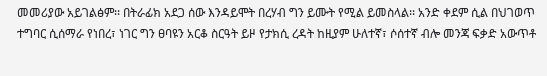መመሪያው አይገልፅም፡፡ በትራፊክ አደጋ ሰው እንዳይሞት በረሃብ ግን ይሙት የሚል ይመስላል፡፡ አንድ ቀደም ሲል በህገወጥ ተግባር ሲሰማራ የነበረ፣ ነገር ግን ፀባዩን አርቆ ስርዓት ይዞ የታክሲ ረዳት ከዚያም ሁለተኛ፣ ሶሰተኛ ብሎ መንጃ ፍቃድ አውጥቶ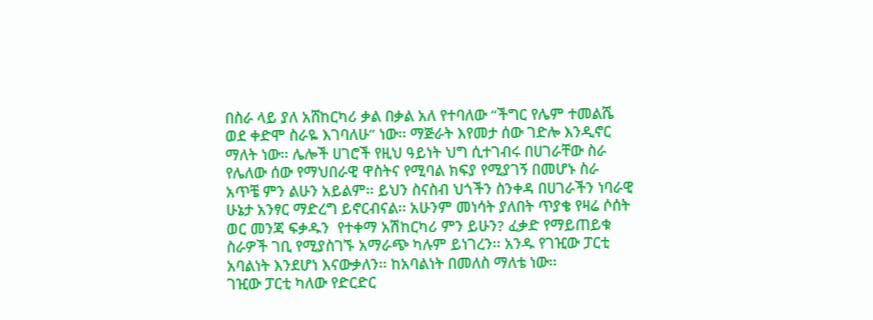በስራ ላይ ያለ አሸከርካሪ ቃል በቃል አለ የተባለው “ችግር የሌም ተመልሼ ወደ ቀድሞ ስራዬ እገባለሁ” ነው፡፡ ማጅራት እየመታ ሰው ገድሎ እንዲኖር ማለት ነው፡፡ ሌሎች ሀገሮች የዚህ ዓይነት ህግ ሲተገብሩ በሀገራቸው ስራ የሌለው ሰው የማህበራዊ ዋስትና የሚባል ክፍያ የሚያገኝ በመሆኑ ስራ አጥቼ ምን ልሁን አይልም፡፡ ይህን ስናስብ ህጎችን ስንቀዳ በሀገራችን ነባራዊ ሁኔታ አንፃር ማድረግ ይኖርብናል፡፡ አሁንም መነሳት ያለበት ጥያቄ የዛሬ ሶሰት ወር መንጃ ፍቃዱን  የተቀማ አሽከርካሪ ምን ይሁን? ፈቃድ የማይጠይቁ ስራዎች ገቢ የሚያስገኙ አማራጭ ካሉም ይነገረን፡፡ አንዱ የገዢው ፓርቲ አባልነት እንደሆነ እናውቃለን፡፡ ከአባልነት በመለስ ማለቴ ነው፡፡
ገዢው ፓርቲ ካለው የድርድር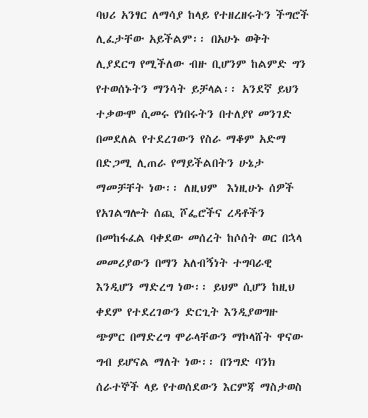ባህሪ አንፃር ለማሳያ ከላይ የተዘረዘሩትን ችግሮች ሊፈታቸው አይችልም፡፡ በአሁኑ ወቅት ሊያደርግ የሚችለው ብዙ ቢሆንም ከልምድ ግን የተወሰኑትን ማንሳት ይቻላል፡፡ አንደኛ ይህን ተቃውሞ ሲመሩ የነበሩትን በተለያየ መንገድ በመደለል የተደረገውን የስራ ማቆም አድማ በድጋሚ ሊጠራ የማይችልበትን ሁኔታ ማመቻቸት ነው፡፡ ለዚህም  እነዚሁኑ ሰዎች የአገልግሎት ሰጪ ሾፌሮችና ረዳቶችን በመከፋፈል ባቀደው መሰረት ከሶሰት ወር በኋላ መመሪያውን በማን አለብኝነት ተግባራዊ እንዲሆን ማድረግ ነው፡፡ ይህም ሲሆን ከዚህ ቀደም የተደረገውን ድርጊት እንዲያወግዙ ጭምር በማድረግ ሞራላቸውን ማኮላሸት ዋናው ግብ ይሆናል ማለት ነው፡፡ በንግድ ባንክ ሰራተኞች ላይ የተወሰደውን እርምጃ ማስታወስ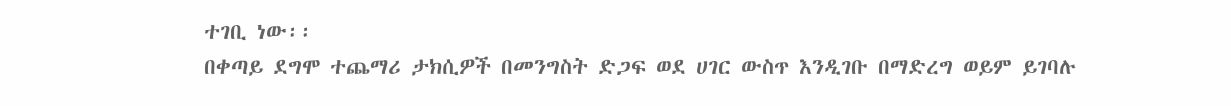ተገቢ ነው፡፡
በቀጣይ ደግሞ ተጨማሪ ታክሲዎች በመንግስት ድጋፍ ወደ ሀገር ውስጥ እንዲገቡ በማድረግ ወይም ይገባሉ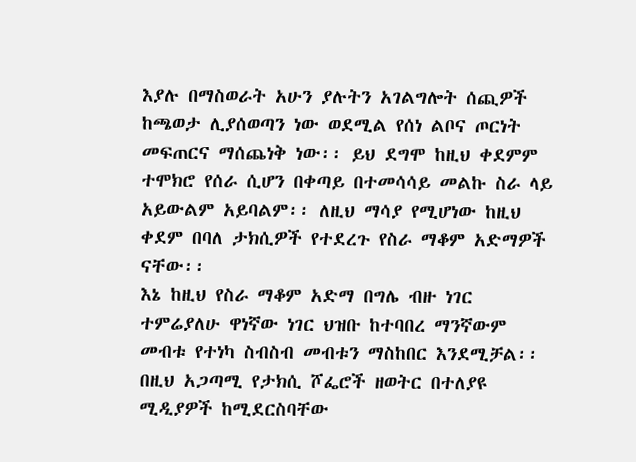እያሉ በማስወራት አሁን ያሉትን አገልግሎት ሰጪዎች ከጫወታ ሊያሰወጣን ነው ወደሚል የሰነ ልቦና ጦርነት መፍጠርና ማሰጨነቅ ነው፡፡ ይህ ደግሞ ከዚህ ቀደምም ተሞክሮ የሰራ ሲሆን በቀጣይ በተመሳሳይ መልኩ ስራ ላይ አይውልም አይባልም፡፡ ለዚህ ማሳያ የሚሆነው ከዚህ ቀደም በባለ ታክሲዎች የተደረጉ የስራ ማቆም አድማዎች ናቸው፡፡
እኔ ከዚህ የስራ ማቆም አድማ በግሌ ብዙ ነገር ተምሬያለሁ ዋነኛው ነገር ህዝቡ ከተባበረ ማንኛውም መብቱ የተነካ ስብስብ መብቱን ማስከበር እንደሚቻል፡፡ በዚህ አጋጣሚ የታክሲ ሾፌሮች ዘወትር በተለያዩ ሚዲያዎች ከሚደርስባቸው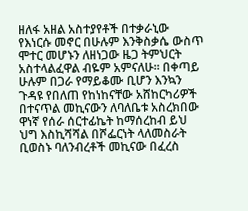ዘለፋ አዘል አስተያየቶች በተቃራኒው የእነርሱ መኖር በሁሉም እንቅስቃሴ ውስጥ ሞተር መሆኑን ለዘነጋው ዜጋ ትምህርት አስተላልፈዋል ብዬም አምናለሁ፡፡ በቀጣይ ሁሉም በጋራ የማይቆሙ ቢሆን እንኳን ጉዳዩ የበለጠ የከነከናቸው አሸከርካሪዎች በተናጥል መኪናውን ለባለቤቱ አስረክበው ዋነኛ የሰራ ሰርተፊኬት ከማሰረከብ ይህ ህግ እስኪሻሻል በሾፌርነት ላለመስራት ቢወስኑ ባለንብረቶች መኪናው በፈረስ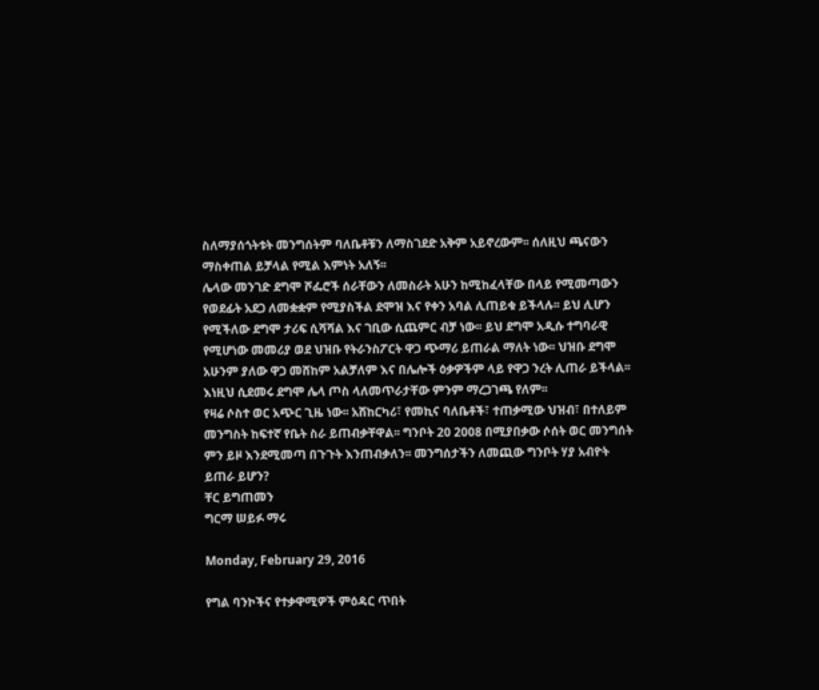ስለማያሰጎትቱት መንግሰትም ባለቤቶቹን ለማስገደድ አቅም አይኖረውም፡፡ ሰለዚህ ጫናውን ማስቀጠል ይቻላል የሚል እምነት አለኝ፡፡
ሌላው መንገድ ደግሞ ሾፌሮች ሰራቸውን ለመስራት አሁን ከሚከፈላቸው በላይ የሚመጣውን የወደፊት አደጋ ለመቋቋም የሚያስችል ደሞዝ እና የቀን አባል ሊጠይቁ ይችላሉ፡፡ ይህ ሊሆን የሚችለው ደግሞ ታሪፍ ሲሻሻል እና ገቢው ሲጨምር ብቻ ነው፡፡ ይህ ደግሞ አዲሱ ተግባራዊ የሚሆነው መመሪያ ወደ ህዝቡ የትራንስፖርት ዋጋ ጭማሪ ይጠራል ማለት ነው፡፡ ህዝቡ ደግሞ አሁንም ያለው ዋጋ መሸከም አልቻለም እና በሌሎች ዕቃዎችም ላይ የዋጋ ንረት ሊጠራ ይችላል፡፡ እነዚህ ሲደመሩ ደግሞ ሌላ ጦስ ላለመጥራታቸው ምንም ማረጋገጫ የለም፡፡
የዛሬ ሶስተ ወር አጭር ጊዜ ነው፡፡ አሸከርካሪ፣ የመኪና ባለቤቶች፣ ተጠቃሚው ህዝብ፣ በተለይም መንግስት ከፍተኛ የቤት ስራ ይጠብቃቸዋል፡፡ ግንቦት 20 2008 በሚያበቃው ሶሰት ወር መንግሰት ምን ይዞ እንደሚመጣ በጉጉት እንጠብቃለን፡፡ መንግሰታችን ለመጪው ግንቦት ሃያ አብዮት ይጠራ ይሆን?
ቸር ይግጠመን
ግርማ ሠይፉ ማሩ

Monday, February 29, 2016

የግል ባንኮችና የተቃዋሚዎች ምዕዳር ጥበት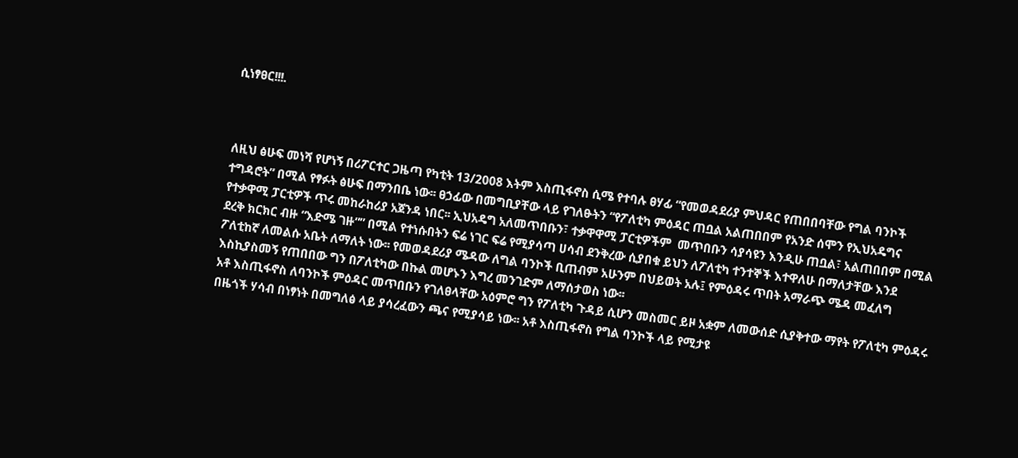ሲነፃፀር!!!.



ለዚህ ፅሁፍ መነሻ የሆነኝ በሪፖርተር ጋዜጣ የካቲት 13/2008 እትም እስጢፋኖስ ሲሜ የተባሉ ፀሃፊ “የመወዳደሪያ ምህዳር የጠበበባቸው የግል ባንኮች ተግዳሮት” በሚል የፃፉት ፅሁፍ በማንበቤ ነው፡፡ ፀኃፊው በመግቢያቸው ላይ የገለፁትን “የፖለቲካ ምዕዳር ጠቧል አልጠበበም የአንድ ሰሞን የኢህአዴግና የተቃዋሚ ፓርቲዎች ጥሩ መከራከሪያ አጀንዳ ነበር፡፡ ኢህአዴግ አለመጥበቡን፣ ተቃዋዋሚ ፓርቲዎችም  መጥበቡን ሳያሳዩን እንዲሁ ጠቧል፣ አልጠበበም በሚል ደረቅ ክርክር ብዙ “እድሜ ገዙ”” በሚል የተነሱበትን ፍሬ ነገር ፍሬ የሚያሳጣ ሀሳብ ደንቅረው ሲያበቁ ይህን ለፖለቲካ ተንተኞች እተዋለሁ በማለታቸው እንደ ፖለቲከኛ ለመልሱ አቤት ለማለት ነው፡፡ የመወዳደሪያ ሜዳው ለግል ባንኮች ቢጠብም አሁንም በህይወት አሉ፤ የምዕዳሩ ጥበት አማራጭ ሜዳ መፈለግ እስኪያስመኝ የጠበበው ግን በፖለቲካው በኩል መሆኑን እግረ መንገድም ለማሰታወስ ነው፡፡
አቶ እስጢፋኖስ ለባንኮች ምዕዳር መጥበቡን የገለፀላቸው አዕምሮ ግን የፖለቲካ ጉዳይ ሲሆን መስመር ይዞ አቋም ለመውሰድ ሲያቅተው ማየት የፖለቲካ ምዕዳሩ በዜጎች ሃሳብ በነፃነት በመግለፅ ላይ ያሳረፈውን ጫና የሚያሳይ ነው፡፡ አቶ እስጢፋኖስ የግል ባንኮች ላይ የሚታዩ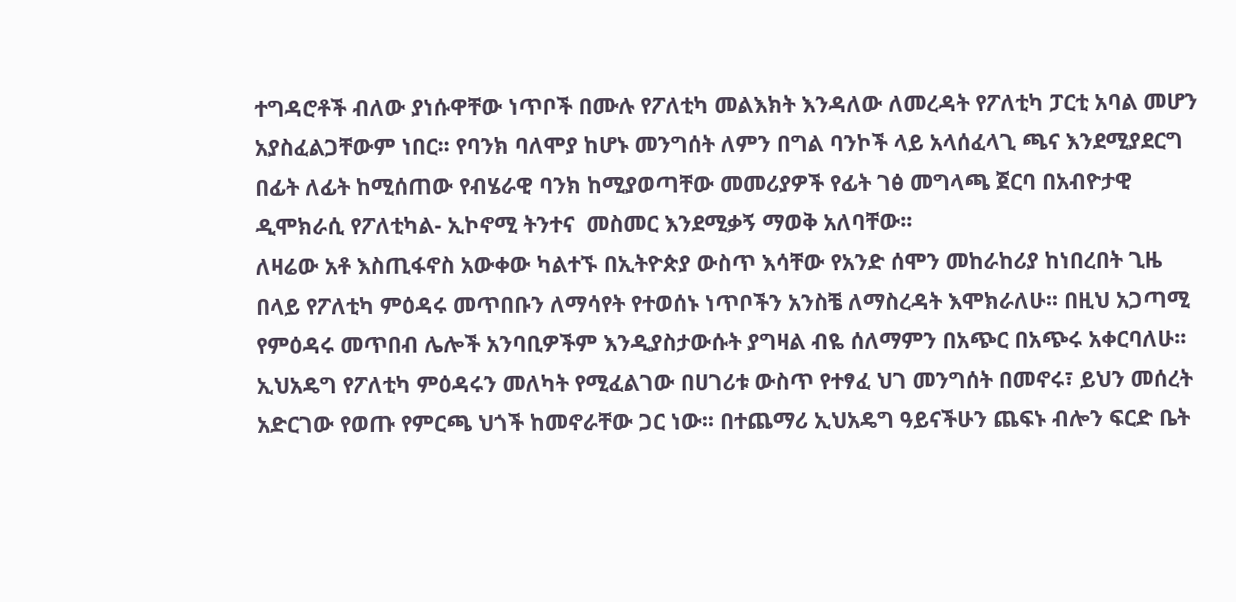ተግዳሮቶች ብለው ያነሱዋቸው ነጥቦች በሙሉ የፖለቲካ መልእክት እንዳለው ለመረዳት የፖለቲካ ፓርቲ አባል መሆን አያስፈልጋቸውም ነበር፡፡ የባንክ ባለሞያ ከሆኑ መንግሰት ለምን በግል ባንኮች ላይ አላሰፈላጊ ጫና እንደሚያደርግ በፊት ለፊት ከሚሰጠው የብሄራዊ ባንክ ከሚያወጣቸው መመሪያዎች የፊት ገፅ መግላጫ ጀርባ በአብዮታዊ ዲሞክራሲ የፖለቲካል- ኢኮኖሚ ትንተና  መስመር እንደሚቃኝ ማወቅ አለባቸው፡፡
ለዛሬው አቶ እስጢፋኖስ አውቀው ካልተኙ በኢትዮጵያ ውስጥ እሳቸው የአንድ ሰሞን መከራከሪያ ከነበረበት ጊዜ በላይ የፖለቲካ ምዕዳሩ መጥበቡን ለማሳየት የተወሰኑ ነጥቦችን አንስቼ ለማስረዳት እሞክራለሁ፡፡ በዚህ አጋጣሚ የምዕዳሩ መጥበብ ሌሎች አንባቢዎችም እንዲያስታውሱት ያግዛል ብዬ ሰለማምን በአጭር በአጭሩ አቀርባለሁ፡፡
ኢህአዴግ የፖለቲካ ምዕዳሩን መለካት የሚፈልገው በሀገሪቱ ውስጥ የተፃፈ ህገ መንግሰት በመኖሩ፣ ይህን መሰረት አድርገው የወጡ የምርጫ ህጎች ከመኖራቸው ጋር ነው፡፡ በተጨማሪ ኢህአዴግ ዓይናችሁን ጨፍኑ ብሎን ፍርድ ቤት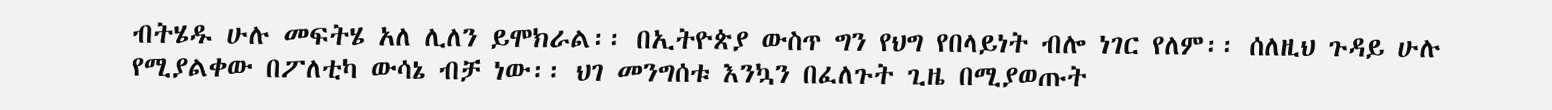ብትሄዱ ሁሉ መፍትሄ አለ ሊለን ይሞክራል፡፡ በኢትዮጵያ ውስጥ ግን የህግ የበላይነት ብሎ ነገር የለም፡፡ ሰለዚህ ጉዳይ ሁሉ የሚያልቀው በፖለቲካ ውሳኔ ብቻ ነው፡፡ ህገ መንግሰቱ እንኳን በፈለጉት ጊዜ በሚያወጡት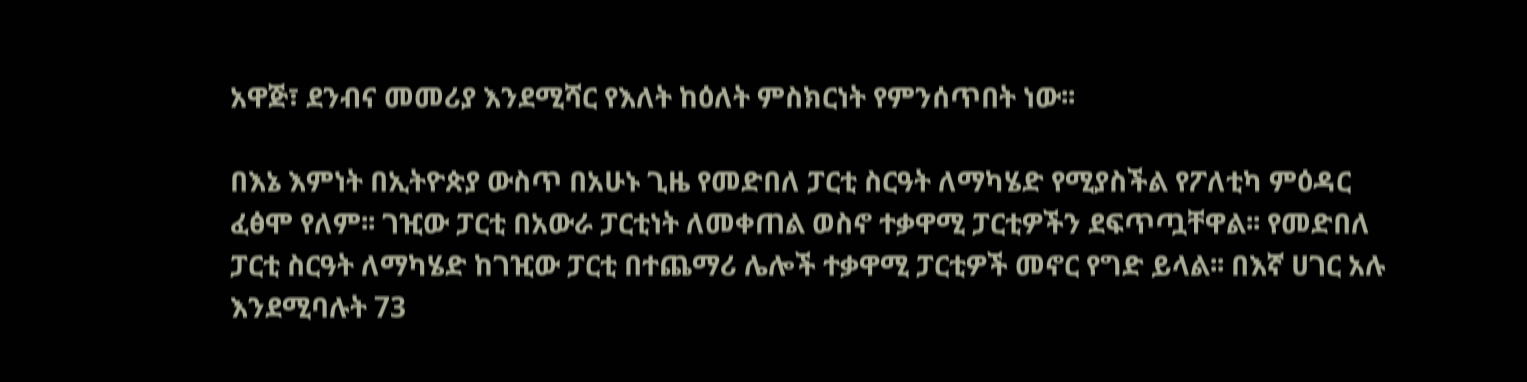አዋጅ፣ ደንብና መመሪያ እንደሚሻር የእለት ከዕለት ምስክርነት የምንሰጥበት ነው፡፡

በእኔ እምነት በኢትዮጵያ ውስጥ በአሁኑ ጊዜ የመድበለ ፓርቲ ስርዓት ለማካሄድ የሚያስችል የፖለቲካ ምዕዳር ፈፅሞ የለም፡፡ ገዢው ፓርቲ በአውራ ፓርቲነት ለመቀጠል ወስኖ ተቃዋሚ ፓርቲዎችን ደፍጥጧቸዋል፡፡ የመድበለ ፓርቲ ስርዓት ለማካሄድ ከገዢው ፓርቲ በተጨማሪ ሌሎች ተቃዋሚ ፓርቲዎች መኖር የግድ ይላል፡፡ በእኛ ሀገር አሉ እንደሚባሉት 73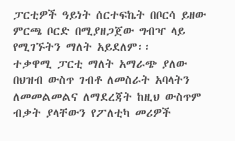ፓርቲዎች ዓይነት ሰርተፍኬት በቦርሳ ይዘው ምርጫ ቦርድ በሚያዘጋጀው ግብዣ ላይ የሚገኙትን ማለት አይደለም፡፡
ተቃዋሚ ፓርቲ ማለት አማራጭ ያለው በህዝብ ውስጥ ገብቶ ለመስራት አባላትን ለመመልመልና ለማደረጃት ከዚህ ውስጥም ብቃት ያላቸውን የፖለቲካ መሪዎች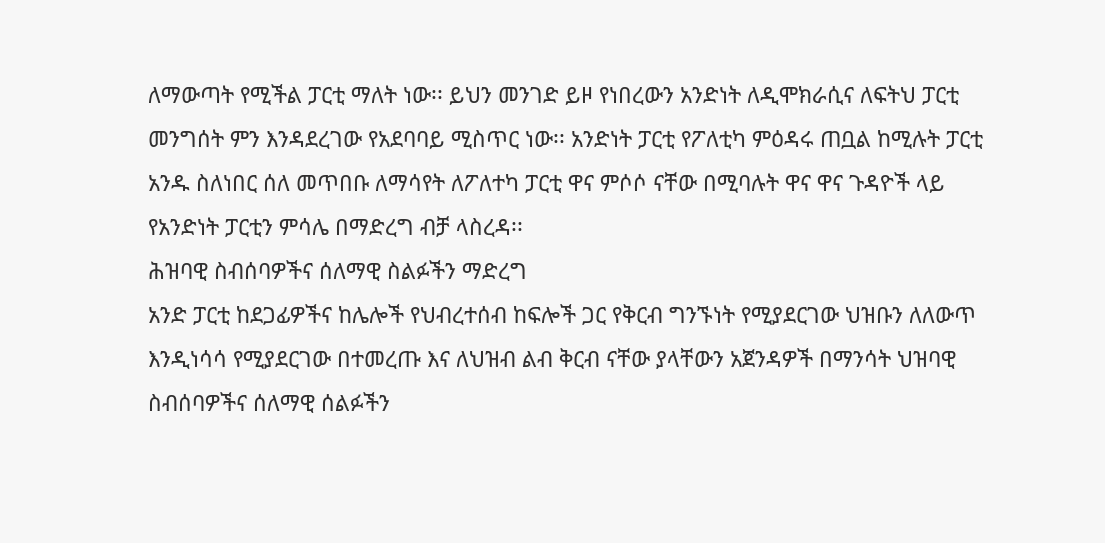ለማውጣት የሚችል ፓርቲ ማለት ነው፡፡ ይህን መንገድ ይዞ የነበረውን አንድነት ለዲሞክራሲና ለፍትህ ፓርቲ መንግሰት ምን እንዳደረገው የአደባባይ ሚስጥር ነው፡፡ አንድነት ፓርቲ የፖለቲካ ምዕዳሩ ጠቧል ከሚሉት ፓርቲ አንዱ ስለነበር ሰለ መጥበቡ ለማሳየት ለፖለተካ ፓርቲ ዋና ምሶሶ ናቸው በሚባሉት ዋና ዋና ጉዳዮች ላይ የአንድነት ፓርቲን ምሳሌ በማድረግ ብቻ ላስረዳ፡፡
ሕዝባዊ ስብሰባዎችና ሰለማዊ ስልፉችን ማድረግ
አንድ ፓርቲ ከደጋፊዎችና ከሌሎች የህብረተሰብ ከፍሎች ጋር የቅርብ ግንኙነት የሚያደርገው ህዝቡን ለለውጥ እንዲነሳሳ የሚያደርገው በተመረጡ እና ለህዝብ ልብ ቅርብ ናቸው ያላቸውን አጀንዳዎች በማንሳት ህዝባዊ ስብሰባዎችና ሰለማዊ ሰልፉችን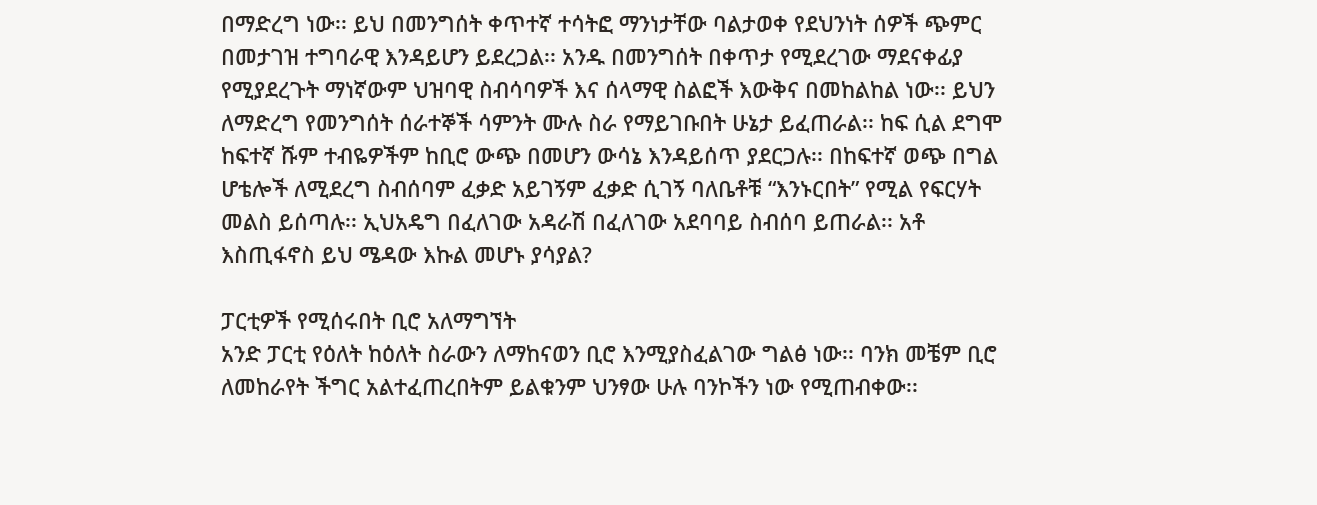በማድረግ ነው፡፡ ይህ በመንግሰት ቀጥተኛ ተሳትፎ ማንነታቸው ባልታወቀ የደህንነት ሰዎች ጭምር በመታገዝ ተግባራዊ እንዳይሆን ይደረጋል፡፡ አንዱ በመንግሰት በቀጥታ የሚደረገው ማደናቀፊያ የሚያደረጉት ማነኛውም ህዝባዊ ስብሳባዎች እና ሰላማዊ ስልፎች እውቅና በመከልከል ነው፡፡ ይህን ለማድረግ የመንግሰት ሰራተኞች ሳምንት ሙሉ ስራ የማይገቡበት ሁኔታ ይፈጠራል፡፡ ከፍ ሲል ደግሞ ከፍተኛ ሹም ተብዬዎችም ከቢሮ ውጭ በመሆን ውሳኔ እንዳይሰጥ ያደርጋሉ፡፡ በከፍተኛ ወጭ በግል ሆቴሎች ለሚደረግ ስብሰባም ፈቃድ አይገኝም ፈቃድ ሲገኝ ባለቤቶቹ “እንኑርበት” የሚል የፍርሃት መልስ ይሰጣሉ፡፡ ኢህአዴግ በፈለገው አዳራሽ በፈለገው አደባባይ ስብሰባ ይጠራል፡፡ አቶ እስጢፋኖስ ይህ ሜዳው እኩል መሆኑ ያሳያል?

ፓርቲዎች የሚሰሩበት ቢሮ አለማግኘት
አንድ ፓርቲ የዕለት ከዕለት ስራውን ለማከናወን ቢሮ እንሚያስፈልገው ግልፅ ነው፡፡ ባንክ መቼም ቢሮ ለመከራየት ችግር አልተፈጠረበትም ይልቁንም ህንፃው ሁሉ ባንኮችን ነው የሚጠብቀው፡፡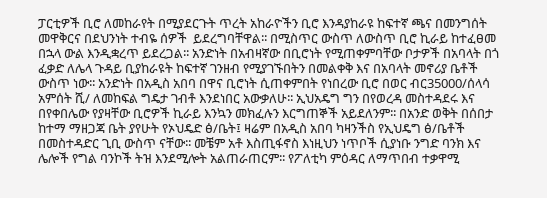ፓርቲዎች ቢሮ ለመከራየት በሚያደርጉት ጥረት አከራዮችን ቢሮ እንዳያከራዩ ከፍተኛ ጫና በመንግሰት መዋቅርና በደህንነት ተብዬ ሰዎች  ይደረግባቸዋል፡፡ በሚስጥር ውስጥ ለውስጥ ቢሮ ኪራይ ከተፈፀመ በኋላ ውል እንዲቋረጥ ይደረጋል፡፡ አንድነት በአብዛኛው በቢሮነት የሚጠቀምባቸው ቦታዎች በአባላት በጎ ፈቃድ ለሌላ ጉዳይ ቢያከራዩት ከፍተኛ ገንዘብ የሚያገኙበትን በመልቀቅ እና በአባላት መኖሪያ ቤቶች ውስጥ ነው፡፡ አንድነት በአዲስ አበባ በዋና ቢሮነት ሲጠቀምበት የነበረው ቢሮ በወር ብር35000/ሰላሳ አምሰት ሺ/ ለመከፍል ግዴታ ገብቶ እንደነበር አውቃለሁ፡፡ ኢህአዴግ ግን በየወረዳ መስተዳደሩ እና በየቀበሌው የያዛቸው ቢሮዎች ኪራይ እንኳን መክፈሉን እርግጠኞች አይደለንም፡፡ በአንድ ወቅት በሰበታ ከተማ ማዘጋጃ ቤት ያየሁት የኦህዴድ ፅ/ቤት፤ ዛሬም በአዲስ አበባ ካዛንችስ የኢህዴግ ፅ/ቤቶች በመስተዳድር ጊቢ ውስጥ ናቸው፡፡ መቼም አቶ እስጢፋኖስ እነዚህን ነጥቦች ሲያነቡ ንግድ ባንክ እና ሌሎች የግል ባንኮች ትዝ እንደሚሎት አልጠራጠርም፡፡ የፖለቲካ ምዕዳር ለማጥበብ ተቃዋሚ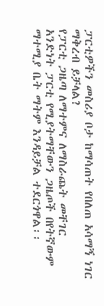ፓርቲዎችን መስሪያ ቦታ ከማሳጠት የበለጠ አሳማኝ ነገር ማቅረብ ይቻላል?
የፓርቲ ጋዜጣ ለማተምና ለማስራጨት መቸገር
አንድነት ፓርቲ የሚያትማቸውን ጋዜጦች በየትኛውም ማተሚያ ቤት ማትም እንዳይቻል ተደርጎዋል፡፡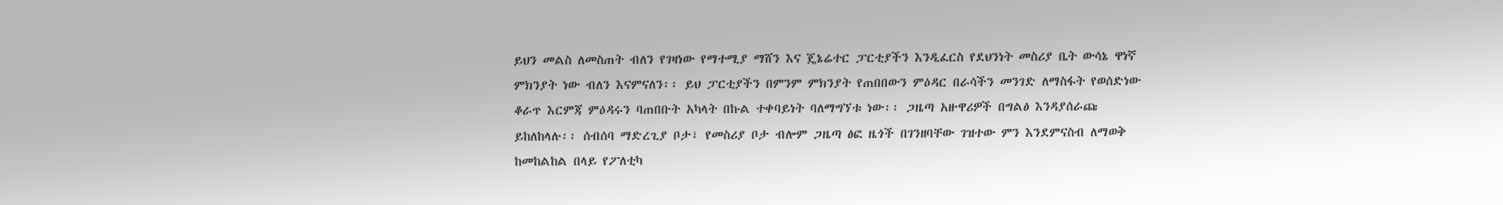ይህን መልስ ለመስጠት ብለን የገዛነው የማተሚያ ማሸን እና ጄኔሬተር ፓርቲያችን እንዲፈርስ የደህንነት መስሪያ ቤት ውሳኔ ዋነኛ ምክንያት ነው ብለን እናምናለን፡፡ ይህ ፓርቲያችን በምንም ምክንያት የጠበበውን ምዕዳር በራሳችን መንገድ ለማስፋት የወሰድነው ቆራጥ እርምጃ ምዕዳሩን ባጠበቡት አካላት በኩል ተቀባይነት ባለማግኘቱ ነው፡፡ ጋዜጣ አዙዋሪዎች በግልፅ እንዳያሰራጩ ይከለከላሉ፡፡ ሰብሰባ ማድረጊያ ቦታ፣ የመስሪያ ቦታ ብሎም ጋዜጣ ፅፎ ዜጎች በገንዘባቸው ገዝተው ምን እንደምናስብ ለማወቅ ከመከልከል በላይ የፖለቲካ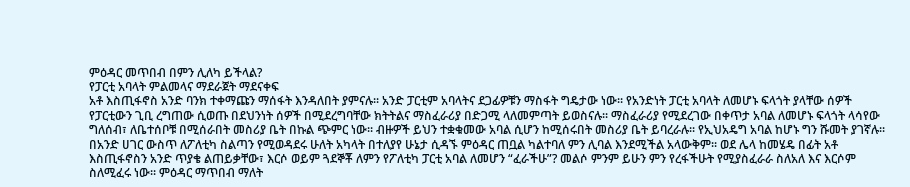ምዕዳር መጥበብ በምን ሊለካ ይችላል?
የፓርቲ አባላት ምልመላና ማደራጀት ማደናቀፍ
አቶ እስጢፋኖስ አንድ ባንክ ተቀማጩን ማሰፋት እንዳለበት ያምናሉ፡፡ አንድ ፓርቲም አባላትና ደጋፊዎቹን ማስፋት ግዴታው ነው፡፡ የአንድነት ፓርቲ አባላት ለመሆኑ ፍላጎት ያላቸው ሰዎች የፓርቲውን ጊቢ ረግጠው ሲወጡ በደህንነት ሰዎች በሚደረግባቸው ክትትልና ማስፈራሪያ በድጋሚ ላለመምጣት ይወስናሉ፡፡ ማስፈራሪያ የሚደረገው በቀጥታ አባል ለመሆኑ ፍላጎት ላሳየው ግለሰብ፣ ለቤተሰቦቹ በሚሰራበት መስሪያ ቤት በኩል ጭምር ነው፡፡ ብዙዎች ይህን ተቋቁመው አባል ሲሆን ከሚሰሩበት መስሪያ ቤት ይባረራሉ፡፡ የኢህአዴግ አባል ከሆኑ ግን ሹመት ያገኛሉ፡፡ በአንድ ሀገር ውስጥ ለፖለቲካ ስልጣን የሚወዳደሩ ሁለት አካላት በተለያየ ሁኔታ ሲዳኙ ምዕዳር ጠቧል ካልተባለ ምን ሊባል እንደሚችል አላውቅም፡፡ ወደ ሌላ ከመሄዴ በፊት አቶ እስጢፋኖስን አንድ ጥያቄ ልጠይቃቸው፣ እርሶ ወይም ጓደኞቾ ለምን የፖለቲካ ፓርቲ አባል ለመሆን “ፈራችሁ”? መልሶ ምንም ይሁን ምን የረፋችሁት የሚያስፈራራ ስለአለ እና እርሶም ስለሚፈሩ ነው፡፡ ምዕዳር ማጥበብ ማለት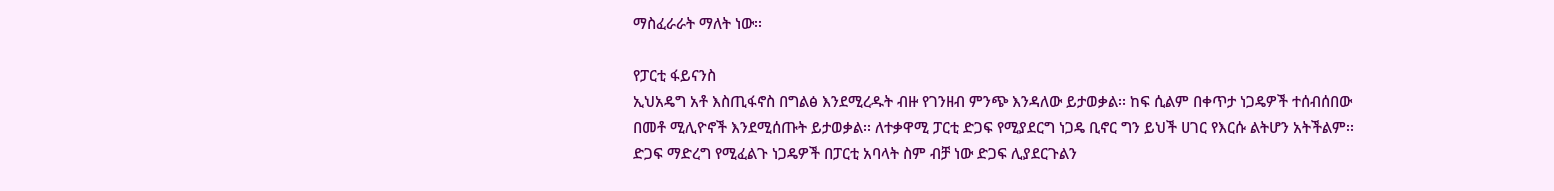ማስፈራራት ማለት ነው፡፡

የፓርቲ ፋይናንስ
ኢህአዴግ አቶ እስጢፋኖስ በግልፅ እንደሚረዱት ብዙ የገንዘብ ምንጭ እንዳለው ይታወቃል፡፡ ከፍ ሲልም በቀጥታ ነጋዴዎች ተሰብሰበው በመቶ ሚሊዮኖች እንደሚሰጡት ይታወቃል፡፡ ለተቃዋሚ ፓርቲ ድጋፍ የሚያደርግ ነጋዴ ቢኖር ግን ይህች ሀገር የእርሱ ልትሆን አትችልም፡፡ ድጋፍ ማድረግ የሚፈልጉ ነጋዴዎች በፓርቲ አባላት ስም ብቻ ነው ድጋፍ ሊያደርጉልን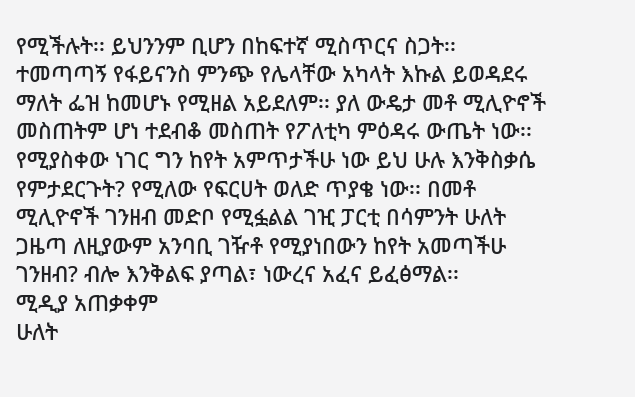የሚችሉት፡፡ ይህንንም ቢሆን በከፍተኛ ሚስጥርና ስጋት፡፡ ተመጣጣኝ የፋይናንስ ምንጭ የሌላቸው አካላት እኩል ይወዳደሩ ማለት ፌዝ ከመሆኑ የሚዘል አይደለም፡፡ ያለ ውዴታ መቶ ሚሊዮኖች መስጠትም ሆነ ተደብቆ መስጠት የፖለቲካ ምዕዳሩ ውጤት ነው፡፡ የሚያስቀው ነገር ግን ከየት አምጥታችሁ ነው ይህ ሁሉ እንቅስቃሴ የምታደርጉት? የሚለው የፍርሀት ወለድ ጥያቄ ነው፡፡ በመቶ ሚሊዮኖች ገንዘብ መድቦ የሚፏልል ገዢ ፓርቲ በሳምንት ሁለት ጋዜጣ ለዚያውም አንባቢ ገዥቶ የሚያነበውን ከየት አመጣችሁ ገንዘብ? ብሎ እንቅልፍ ያጣል፣ ነውረና አፈና ይፈፅማል፡፡
ሚዲያ አጠቃቀም
ሁለት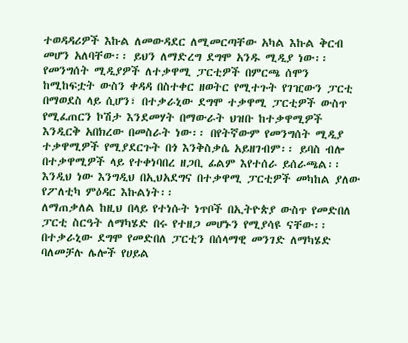ተወዳዳሪዎች እኩል ለመውዳደር ለሚመርጣቸው አካል እኩል ቅርብ መሆን አለባቸው፡፡ ይህን ለማድረግ ደግሞ አንዱ ሚዲያ ነው፡፡ የመንግሰት ሚዲያዎች ለተቃዋሚ ፓርቲዎች በምርጫ ሰሞን ከሚከፍቷት ውስን ቀዳዳ በስተቀር ዘወትር የሚተጉት የገዢውን ፓርቲ በማወደስ ላይ ሲሆን፣ በተቃራኒው ደግሞ ተቃዋሚ ፓርቲዎች ውስጥ የሚፈጠርን ኮሽታ እንደመሃት በማውራት ህዝቡ ከተቃዋሚዎች እንዲርቅ አበክረው በመስራት ነው፡፡ በየትኛውም የመንግሰት ሚዲያ ተቃዋሚዎች የሚያደርጉት በጎ እንቅስቃሴ አይዘገብም፡፡ ይባስ ብሎ በተቃዋሚዎች ላይ የተቀነባበረ ዘጋቢ ፊልም እየተሰራ ይሰራጫል፡፡ እንዲህ ነው እንግዲህ በኢህአደግና በተቃዋሚ ፓርቲዎች መካከል ያለው የፖለቲካ ምዕዳር እኩልነት፡፡
ለማጠቃለል ከዚህ በላይ የተነሱት ነጥቦች በኢትዮጵያ ውስጥ የመድበለ ፓርቲ ስርዓት ለማካሄድ በሩ የተዘጋ መሆኑን የሚያሳዩ ናቸው፡፡ በተቃራኒው ደግሞ የመድበለ ፓርቲን በሰላማዊ መንገድ ለማካሄድ ባለመቻሉ ሌሎች የሀይል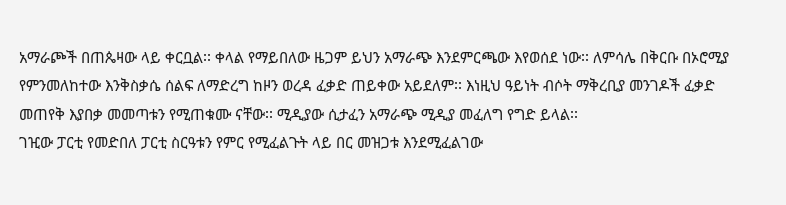አማራጮች በጠጴዛው ላይ ቀርቧል፡፡ ቀላል የማይበለው ዜጋም ይህን አማራጭ እንደምርጫው እየወሰደ ነው፡፡ ለምሳሌ በቅርቡ በኦሮሚያ የምንመለከተው እንቅስቃሴ ሰልፍ ለማድረግ ከዞን ወረዳ ፈቃድ ጠይቀው አይደለም፡፡ እነዚህ ዓይነት ብሶት ማቅረቢያ መንገዶች ፈቃድ መጠየቅ እያበቃ መመጣቱን የሚጠቁሙ ናቸው፡፡ ሚዲያው ሲታፈን አማራጭ ሚዲያ መፈለግ የግድ ይላል፡፡
ገዢው ፓርቲ የመድበለ ፓርቲ ስርዓቱን የምር የሚፈልጉት ላይ በር መዝጋቱ እንደሚፈልገው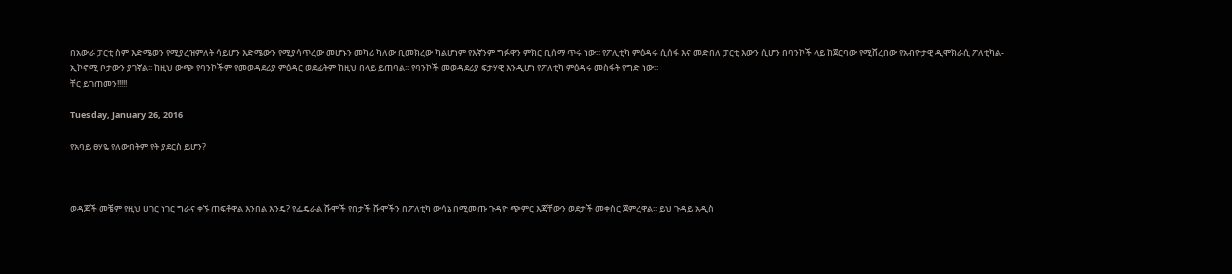በአውራ ፓርቲ ስም እድሜወን የሚያረዝምለት ሳይሆን እድሜውን የሚያሳጥረው መሆኑን መካሪ ካለው ቢመክረው ካልሆነም የእኛንም ግፉዋን ምክር ቢሰማ ጥሩ ነው፡፡ የፖሊቲካ ምዕዳሩ ሲሰፋ እና መድበለ ፓርቲ እውን ሲሆን በባንኮች ላይ ከጀርባው የሚሸረበው የአብዮታዊ ዲሞክራሲ ፖለቲካል- ኢኮኖሚ ቦታውን ያገኛል፡፡ ከዚህ ውጭ የባንኮችም የመወዳደሪያ ምዕዳር ወደፊትም ከዚህ በላይ ይጠባል፡፡ የባንኮች መወዳደሪያ ፍታሃዊ እንዲሆነ የፖለቲካ ምዕዳሩ መስፋት የግድ ነው፡፡
ቸር ይገጠመን!!!!!

Tuesday, January 26, 2016

የአባይ ፀሃዬ የለውበትም የት ያደርስ ይሆን?



ወዳጆች መቼም የዚህ ሀገር ነገር ግራና ቀኙ ጠፍቶዋል እንበል እንዴ? የፌዴራል ሹሞች የበታች ሹሞችን በፖለቲካ ውሳኔ በሚመጡ ጉዳዮ ጭምር እጃቸውን ወደታች መቀስር ጀምረዋል፡፡ ይህ ጉዳይ አዲስ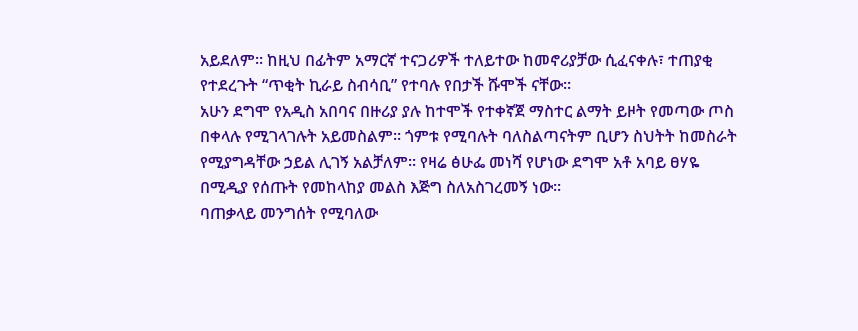አይደለም፡፡ ከዚህ በፊትም አማርኛ ተናጋሪዎች ተለይተው ከመኖሪያቻው ሲፈናቀሉ፣ ተጠያቂ የተደረጉት “ጥቂት ኪራይ ስብሳቢ” የተባሉ የበታች ሹሞች ናቸው፡፡
አሁን ደግሞ የአዲስ አበባና በዙሪያ ያሉ ከተሞች የተቀኛጀ ማስተር ልማት ይዞት የመጣው ጦስ በቀላሉ የሚገላገሉት አይመስልም፡፡ ጎምቱ የሚባሉት ባለስልጣናትም ቢሆን ስህትት ከመስራት የሚያግዳቸው ኃይል ሊገኝ አልቻለም፡፡ የዛሬ ፅሁፌ መነሻ የሆነው ደግሞ አቶ አባይ ፀሃዬ በሚዲያ የሰጡት የመከላከያ መልስ እጅግ ስለአስገረመኝ ነው፡፡
ባጠቃላይ መንግሰት የሚባለው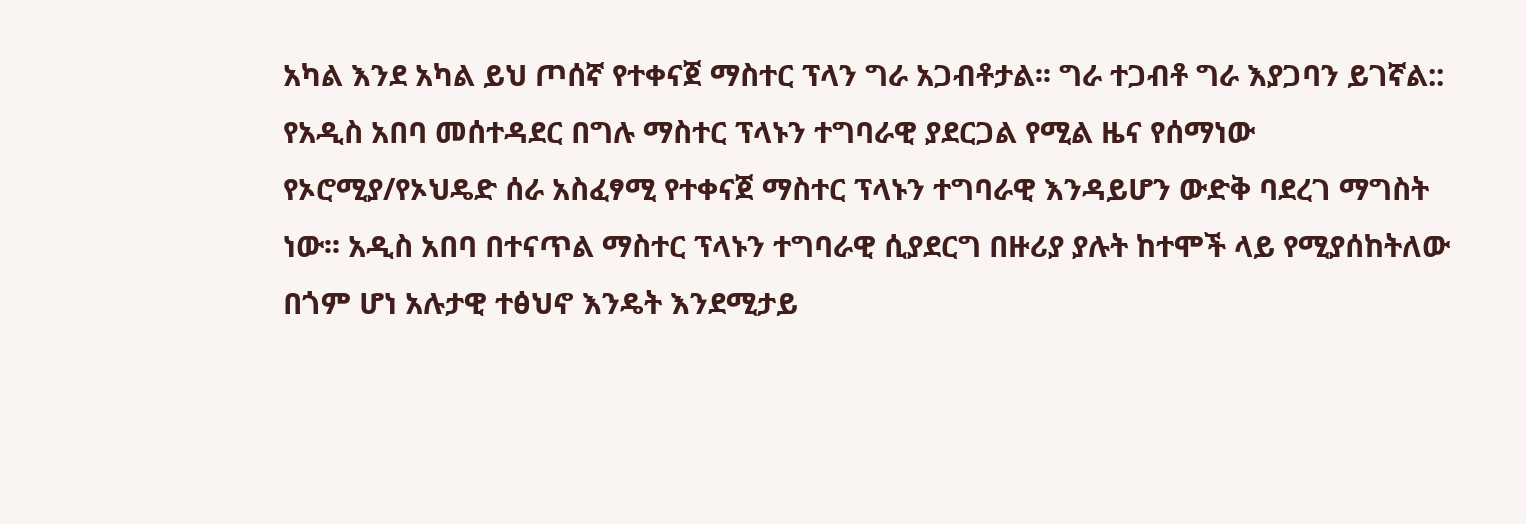አካል እንደ አካል ይህ ጦሰኛ የተቀናጀ ማስተር ፕላን ግራ አጋብቶታል፡፡ ግራ ተጋብቶ ግራ እያጋባን ይገኛል:: የአዲስ አበባ መሰተዳደር በግሉ ማስተር ፕላኑን ተግባራዊ ያደርጋል የሚል ዜና የሰማነው የኦሮሚያ/የኦህዴድ ሰራ አስፈፃሚ የተቀናጀ ማስተር ፕላኑን ተግባራዊ እንዳይሆን ውድቅ ባደረገ ማግስት ነው፡፡ አዲስ አበባ በተናጥል ማስተር ፕላኑን ተግባራዊ ሲያደርግ በዙሪያ ያሉት ከተሞች ላይ የሚያሰከትለው በጎም ሆነ አሉታዊ ተፅህኖ እንዴት እንደሚታይ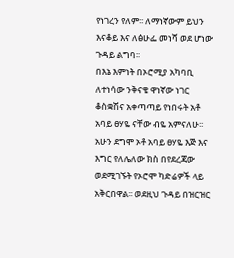የነገረን የለም፡፡ ለማነኛውም ይህን እናቆይ እና ለፅሁፌ መነሻ ወደ ሆነው ጉዳይ ልግባ፡፡
በእኔ እምነት በኦሮሚያ አካባቢ ለተነሳው ንቅናቄ ዋነኛው ነገር ቆስቋሽና አቀጣጣይ የነበሩት አቶ አባይ ፀሃዬ ናቸው ብዬ አምናለሁ፡፡ አሁን ደግሞ ኦቶ አባይ ፀሃዬ እጅ እና እግር የለሌለው ክስ በየደረጃው ወደሚገኙት የኦሮሞ ካድሬዎች ላይ አቅርበዋል፡፡ ወደዚህ ጉዳይ በዝርዝር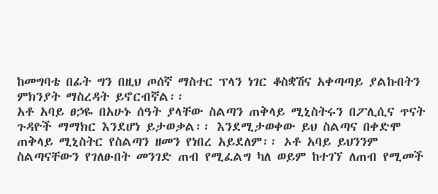ከመግባቴ በፊት ግን በዚህ ጦሰኛ ማስተር ፕላን ነገር ቆስቋሽና አቀጣጣይ ያልኩበትን ምክንያት ማስረዳት ይኖርብኛል፡፡
አቶ አባይ ፀኃዬ በአሁኑ ሰዓት ያላቸው ስልጣን ጠቅላይ ሚኒስትሩን በፖሊሲና ጥናት ጉዳዮች ማማክር እንደሆነ ይታወቃል፡፡ እንደሚታወቀው ይህ ስልጣና በቀድሞ ጠቅላይ ሚኒስትር የስልጣን ዘመን የነበረ አይደለም፡፡ ኦቶ አባይ ይህንንም ስልጣናቸውን የገለፁበት መንገድ ጠብ የሚፈልግ ካለ ወይም ከተገኘ ለጠብ የሚመች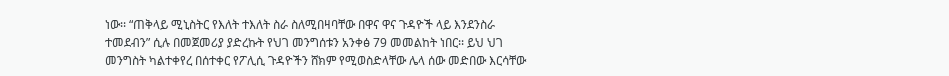ነው፡፡ “ጠቅላይ ሚኒስትር የእለት ተእለት ስራ ስለሚበዛባቸው በዋና ዋና ጉዳዮች ላይ እንደንስራ ተመደብን” ሲሉ በመጀመሪያ ያድረኩት የህገ መንግሰቱን አንቀፅ 79 መመልከት ነበር፡፡ ይህ ህገ መንግስት ካልተቀየረ በሰተቀር የፖሊሲ ጉዳዮችን ሸክም የሚወስድላቸው ሌላ ሰው መድበው እርሳቸው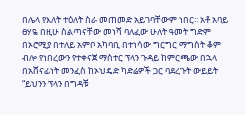በሌላ የእለት ተዕለት ስራ መጠመድ አይገባቸውም ነበር፡፡ አቶ አባይ ፀሃዬ በዚሁ ስልጣናቸው መነሻ ባለፈው ሁለት ዓመት ግድም በኦሮሚያ በተለይ አምቦ አካባቢ በተነሳው ግርግር ማግስት ቆም ብሎ የነበረውን የተቀናጀ ማስተር ፕላን ጉዳይ ከምርጫው በኋላ በአሸናፊነት መንፈስ ከኦህዴድ ካድሬዎች ጋር ባደረጉት ውይይት “ይህንን ፕላን በግዳቹ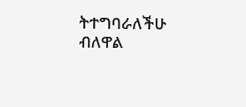ትተግባራለችሁ ብለዋል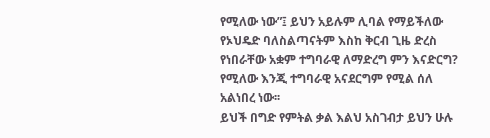የሚለው ነው”፤ ይህን አይሉም ሊባል የማይችለው የኦህዴድ ባለስልጣናትም እስከ ቅርብ ጊዜ ድረስ የነበራቸው አቋም ተግባራዊ ለማድረግ ምን እናድርግ? የሚለው እንጂ ተግባራዊ አናደርግም የሚል ሰለ አልነበረ ነው፡፡
ይህች በግድ የምትል ቃል እልህ አስገብታ ይህን ሁሉ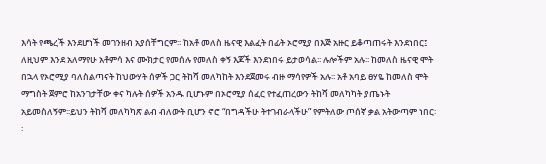እሳት የጫረች እንደሆነች መገንዘብ አያሰቸግርም፡፡ ከአቶ መለስ ዜናዊ እልፈት በፊት ኦሮሚያ በእጅ አዙር ይቆጣጠሩት እንደነበር፤ ለዚህም እንደ አለማየሁ አቶምሳ እና ሙክታር የመሰሉ የመለስ ቀኝ እጆች እንደነበሩ ይታወሳል፡፡ ሉሎችም አሉ፡፡ ከመለስ ዜናዊ ሞት በኋላ የኦሮሚያ ባለስልጣናት ከህውሃት ሰዎች ጋር ትከሻ መለካከት እንደጀመሩ ብዙ ማሳየዎች አሉ፡፡ አቶ አባይ ፀሃዬ ከመለስ ሞት ማግስት ጀምሮ ከአንገታቸው ቀና ካሉት ሰዎች አንዱ ቢሆኑም በኦሮሚያ ሰፈር የተፈጠረውን ትከሻ መለካካት ያጤኑት አይመስለኝም፡፡ይህን ትከሻ መለካካጽ ልብ ብለውት ቢሆን ኖሮ “በግዳችሁ ትተገብራላችሁ” የምትለው ጦሰኛ ቃል አትውጣም ነበር፡፡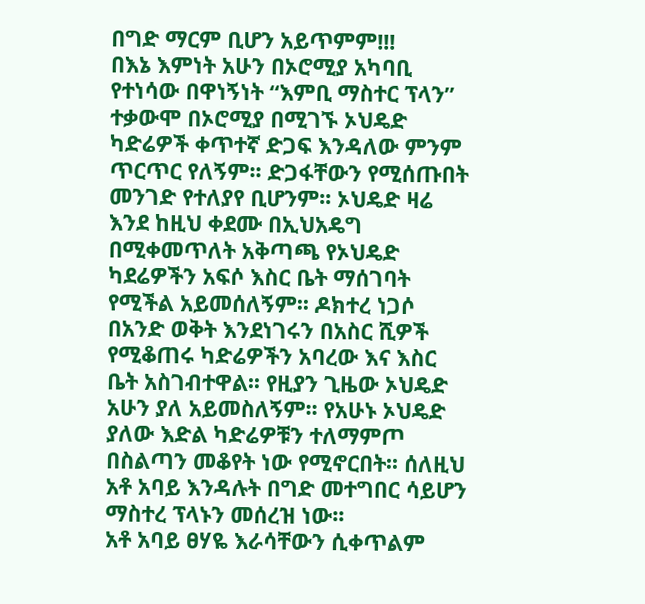በግድ ማርም ቢሆን አይጥምም!!!
በእኔ እምነት አሁን በኦሮሚያ አካባቢ የተነሳው በዋነኝነት “እምቢ ማስተር ፕላን” ተቃውሞ በኦሮሚያ በሚገኙ ኦህዴድ ካድሬዎች ቀጥተኛ ድጋፍ እንዳለው ምንም ጥርጥር የለኝም፡፡ ድጋፋቸውን የሚሰጡበት መንገድ የተለያየ ቢሆንም፡፡ ኦህዴድ ዛሬ እንደ ከዚህ ቀደሙ በኢህአዴግ በሚቀመጥለት አቅጣጫ የኦህዴድ ካደሬዎችን አፍሶ እስር ቤት ማሰገባት የሚችል አይመሰለኝም፡፡ ዶክተረ ነጋሶ በአንድ ወቅት እንደነገሩን በአስር ሺዎች የሚቆጠሩ ካድሬዎችን አባረው እና እስር ቤት አስገብተዋል፡፡ የዚያን ጊዜው ኦህዴድ አሁን ያለ አይመስለኝም፡፡ የአሁኑ ኦህዴድ ያለው እድል ካድሬዎቹን ተለማምጦ በስልጣን መቆየት ነው የሚኖርበት፡፡ ሰለዚህ አቶ አባይ እንዳሉት በግድ መተግበር ሳይሆን ማስተረ ፕላኑን መሰረዝ ነው፡፡
አቶ አባይ ፀሃዬ እራሳቸውን ሲቀጥልም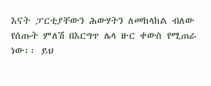እናት ፓርቲያቸውን ሕውሃትን ለመከላከል ብለው የሰጡት ምለሽ በእርግጥ ሌላ ዙር ቀውስ የሚጠራ ነው፡፡ ይህ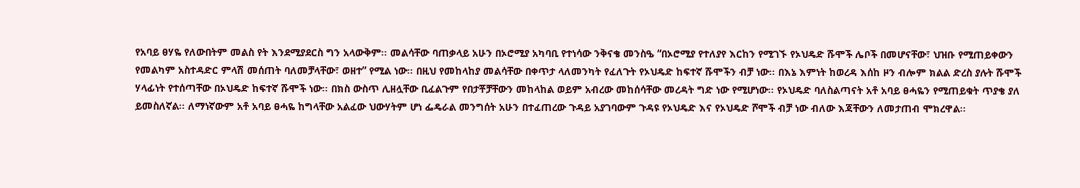የአባይ ፀሃዬ የለውበትም መልስ የት እንደሚያደርስ ግን አላውቅም፡፡ መልሳቸው ባጠቃላይ አሁን በኦሮሚያ አካባቢ የተነሳው ንቅናቄ መንስዔ “በኦሮሚያ የተለያየ እርከን የሚገኙ የኦህዴድ ሹሞች ሌቦች በመሆናቸው፣ ህዝቡ የሚጠይቀውን የመልካም አስተዳድር ምላሽ መሰጠት ባለመቻላቸው፣ ወዘተ” የሚል ነው፡፡ በዚህ የመከላከያ መልሳቸው በቀጥታ ላለመንካት የፈለጉት የኦህዴድ ከፍተኛ ሹሞችን ብቻ ነው፡፡ በእኔ እምነት ከወረዳ እሰከ ዞን ብሎም ክልል ድረስ ያሉት ሹሞች ሃላፊነት የተሰጣቸው በኦህዴድ ከፍተኛ ሹሞች ነው፡፡ በክስ ውስጥ ሊዘሏቸው ቢፈልጉም የበታቾቻቸውን መከላከል ወይም አብረው መከሰሳቸው መረዳት ግድ ነው የሚሆነው፡፡ የኦህዴድ ባለስልጣናት አቶ አባይ ፀሓዬን የሚጠይቁት ጥያቄ ያለ ይመስለኛል፡፡ ለማነኛውም አቶ አባይ ፀሓዬ ከግላቸው አልፈው ህውሃትም ሆነ ፌዴራል መንግሰት አሁን በተፈጠረው ጉዳይ አያገባውም ጉዳዩ የኦህዴድ እና የኦህዴድ ሾሞች ብቻ ነው ብለው እጃቸውን ለመታጠብ ሞክረዋል፡፡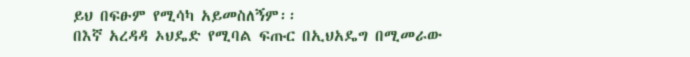ይህ በፍፁም የሚሳካ አይመስለኝም፡፡
በእኛ አረዳዳ ኦህዴድ የሚባል ፍጡር በኢህአዴግ በሚመራው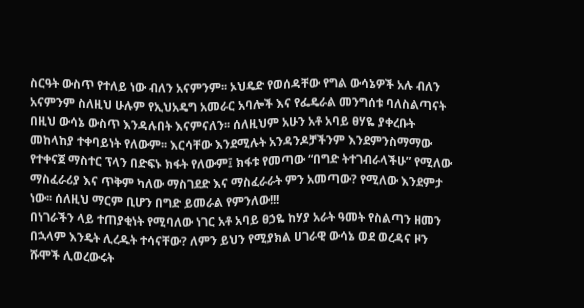ስርዓት ውስጥ የተለይ ነው ብለን አናምንም፡፡ ኦህዴድ የወሰዳቸው የግል ውሳኔዎች አሉ ብለን አናምንም ስለዚህ ሁሉም የኢህአዴግ አመራር አባሎች እና የፌዴራል መንግሰቱ ባለስልጣናት በዚህ ውሳኔ ውስጥ እንዳሉበት እናምናለን፡፡ ሰለዚህም አሁን አቶ አባይ ፀሃዬ ያቀረቡት መከላከያ ተቀባይነት የለውም፡፡ እርሳቸው እንደሚሉት አንዳንዶቻችንም እንደምንስማማው የተቀናጀ ማስተር ፕላን በድፍኑ ክፋት የለውም፤ ክፋቱ የመጣው “በግድ ትተገብራላችሁ” የሚለው ማስፈራሪያ እና ጥቅም ካለው ማስገደድ እና ማስፈራራት ምን አመጣው? የሚለው እንደምታ ነው፡፡ ሰለዚህ ማርም ቢሆን በግድ ይመራል የምንለው!!!
በነገራችን ላይ ተጠያቂነት የሚባለው ነገር አቶ አባይ ፀኃዬ ከሃያ አራት ዓመት የስልጣን ዘመን በኋላም እንዴት ሊረዱት ተሳናቸው? ለምን ይህን የሚያክል ሀገራዊ ውሳኔ ወደ ወረዳና ዞን ሹሞች ሊወረውሩት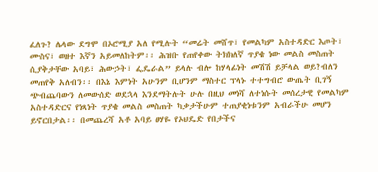ፈለጉ? ሌላው ደግሞ በኦሮሚያ አለ የሚሉት “መሬት መሸጥ፣ የመልካም አስተዳድር እጦት፣ ሙስና፣ ወዘተ እኛን አይመለከትም፡፡ ሕዝቡ የጠየቀው ትክክለኛ ጥያቄ ነው መልስ መስጠት ሲያቅታቸው አባይ፣ ሕውኃት፣ ፌዴራል” ይላሉ ብሎ ከሃላፊነት መሽሽ ይቻላል ወይ?ብለን መጠየቅ አለብን፡፡ በእኔ እምነት አሁንም ቢሆንም ማስተር ፕላኑ ተተግብሮ ውጤት ቢገኝ ጭብጨባውን ለመውሰድ ወደኋላ እንደማትሉት ሁሉ በዚህ መነሻ ለተነሱት መሰረታዊ የመልካም አስተዳድርና የነጻነት ጥያቄ መልስ መስጠት ካቃታችሁም ተጠያቂነቱንም አብራችሁ መሆን ይኖርበታል፡፡ በመጨረሻ አቶ አባይ ፀሃዬ የኦህዴድ የበታችና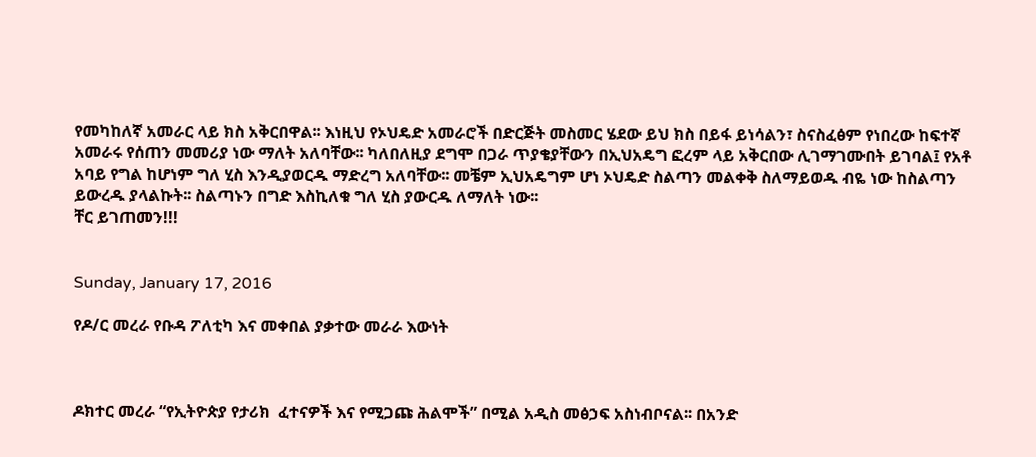የመካከለኛ አመራር ላይ ክስ አቅርበዋል፡፡ እነዚህ የኦህዴድ አመራሮች በድርጅት መስመር ሄደው ይህ ክስ በይፋ ይነሳልን፣ ስናስፈፅም የነበረው ከፍተኛ አመራሩ የሰጠን መመሪያ ነው ማለት አለባቸው፡፡ ካለበለዚያ ደግሞ በጋራ ጥያቄያቸውን በኢህአዴግ ፎረም ላይ አቅርበው ሊገማገሙበት ይገባል፤ የአቶ አባይ የግል ከሆነም ግለ ሂስ እንዲያወርዱ ማድረግ አለባቸው፡፡ መቼም ኢህአዴግም ሆነ ኦህዴድ ስልጣን መልቀቅ ስለማይወዱ ብዬ ነው ከስልጣን ይውረዱ ያላልኩት፡፡ ስልጣኑን በግድ እስኪለቁ ግለ ሂስ ያውርዱ ለማለት ነው፡፡
ቸር ይገጠመን!!!


Sunday, January 17, 2016

የዶ/ር መረራ የቡዳ ፖለቲካ እና መቀበል ያቃተው መራራ እውነት



ዶክተር መረራ “የኢትዮጵያ የታሪክ  ፈተናዎች እና የሚጋጩ ሕልሞች” በሚል አዲስ መፅኃፍ አስነብቦናል፡፡ በአንድ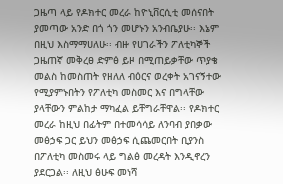ጋዜጣ ላይ የዶክተር መረራ ከዮኒቨርሲቲ መሰናበት ያመጣው አንድ በጎ ጎን መሆኑን አንብቤያሁ፡፡ እኔም በዚህ እስማማሀለሁ፡፡ ብዙ የሀገራችን ፖለቲካኞች ጋዜጠኛ መቅረፀ ድምፅ ይዞ በሚጠይቃቸው ጥያቄ መልስ ከመስጠት የዘለለ ብዕርና ወረቀት አገናኝተው የሚያምኑበትን የፖለቲካ መስመር እና በግላቸው ያላቸውን ምልከታ ማካፈል ይቸግራቸዋል፡፡ የዶክተር መረራ ከዚህ በፊትም በተመሳሳይ ለንባብ ያበቃው መፅኃፍ ጋር ይህን መፅኃፍ ሲጨመርበት ቢያንስ በፖለቲካ መስመሩ ላይ ግልፅ መረዳት እንዲኖረን ያደርጋል፡፡ ለዚህ ፅሁፍ መነሻ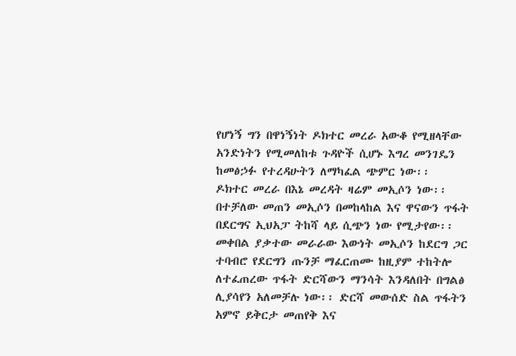የሆነኝ ግን በዋነኝነት ዶክተር መረራ አውቆ የሚዘላቸው አንድነትን የሚመለከቱ ጉዳዮች ሲሆኑ እግረ መንገዴን ከመፅኃፉ የተረዳሁትን ለማካፈል ጭምር ነው፡፡
ዶክተር መረራ በእኔ መረዳት ዛሬም መኢሶን ነው፡፡ በተቻለው መጠን መኢሶን በመከላከል እና ዋናውን ጥፋት በደርግና ኢህአፓ ትከሻ ላይ ሲጭን ነው የሚታየው፡፡ መቀበል ያቃተው መራራው እውነት መኢሶን ከደርግ ጋር ተባብሮ የደርግን ጡንቻ ማፈርጠሙ ከዚያም ተከትሎ ለተፈጠረው ጥፋት ድርሻውን ማንሳት እንዳለበት በግልፅ ሊያሳየን አለመቻሉ ነው፡፡ ድርሻ መውሰድ ስል ጥፋትን አምኖ ይቅርታ መጠየቅ እና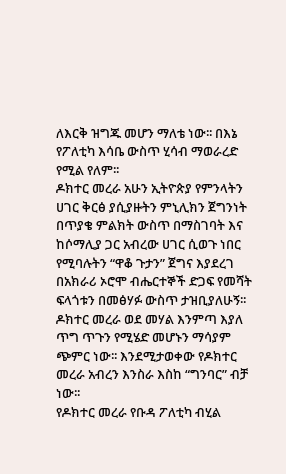ለእርቅ ዝግጁ መሆን ማለቴ ነው፡፡ በእኔ የፖለቲካ እሳቤ ውስጥ ሂሳብ ማወራረድ የሚል የለም፡፡
ዶክተር መረራ አሁን ኢትዮጵያ የምንላትን ሀገር ቅርፅ ያሲያዙትን ምኒሊክን ጀግንነት በጥያቄ ምልክት ውስጥ በማስገባት እና ከሶማሊያ ጋር አብረው ሀገር ሲወጉ ነበር የሚባሉትን “ዋቆ ጉታን” ጀግና እያደረገ በአክራሪ ኦሮሞ ብሔርተኞች ድጋፍ የመሻት ፍላጎቱን በመፅሃፉ ውስጥ ታዝቢያለሁኝ፡፡ ዶክተር መረራ ወደ መሃል እንምጣ እያለ ጥግ ጥጉን የሚሄድ መሆኑን ማሳያም ጭምር ነው፡፡ እንደሚታወቀው የዶክተር መረራ አብረን እንስራ እስከ “ግንባር” ብቻ ነው፡፡
የዶክተር መረራ የቡዳ ፖለቲካ ብሂል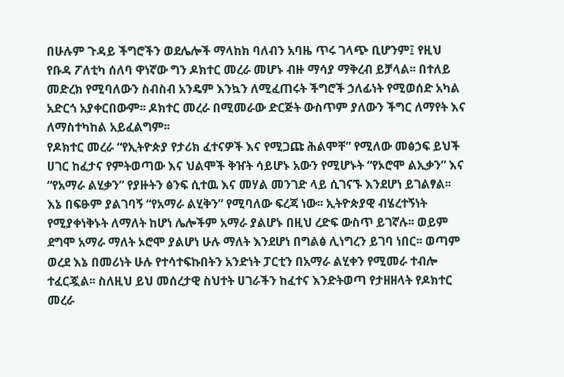በሁሉም ጉዳይ ችግሮችን ወደሌሎች ማላከክ ባለብን አባዜ ጥሩ ገላጭ ቢሆንም፤ የዚህ የቡዳ ፖለቲካ ሰለባ ዋነኛው ግን ዶክተር መረራ መሆኑ ብዙ ማሳያ ማቅረብ ይቻላል፡፡ በተለይ መድረክ የሚባለውን ስብስብ አንዴም እንኳን ለሚፈጠሩት ችግሮች ኃለፊነት የሚወሰድ አካል አድርጎ አያቀርበውም፡፡ ዶክተር መረራ በሚመራው ድርጅት ውስጥም ያለውን ችግር ለማየት እና ለማስተካከል አይፈልግም፡፡
የዶክተር መረራ “የኢትዮጵያ የታሪክ ፈተናዎች እና የሚጋጩ ሕልሞቸ” የሚለው መፅኃፍ ይህች ሀገር ከፈታና የምትወጣው እና ህልሞች ቅዠት ሳይሆኑ አውን የሚሆኑት “የኦሮሞ ልኢቃን” እና “የአማራ ልሂቃን” የያዙትን ፅንፍ ሲተዉ እና መሃል መንገድ ላይ ሲገናኙ እንደሆነ ይገልፃል፡፡ እኔ በፍፁም ያልገባኝ “የአማራ ልሂቅን” የሚባለው ፍረጃ ነው፡፡ ኢትዮጵያዊ ብሄረተኝነት የሚያቀነቅኑት ለማለት ከሆነ ሌሎችም አማራ ያልሆኑ በዚህ ረድፍ ውስጥ ይገኛሉ፡፡ ወይም ደግሞ አማራ ማለት ኦሮሞ ያልሆነ ሁሉ ማለት እንደሆነ በግልፅ ሊነግረን ይገባ ነበር፡፡ ወጣም ወረደ እኔ በመሪነት ሁሉ የተሳተፍኩበትን አንድነት ፓርቲን በአማራ ልሂቀን የሚመራ ተብሎ ተፈርጇል፡፡ ስለዚህ ይህ መሰረታዊ ስህተት ሀገራችን ከፈተና እንድትወጣ የታዘዘላት የዶክተር መረራ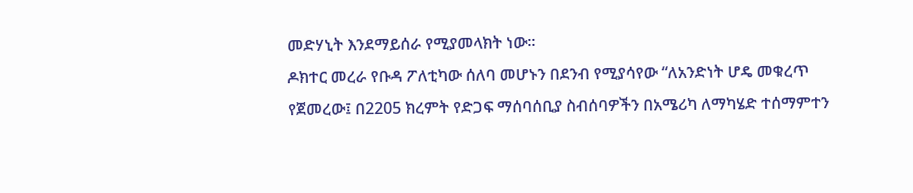መድሃኒት እንደማይሰራ የሚያመላክት ነው፡፡
ዶክተር መረራ የቡዳ ፖለቲካው ሰለባ መሆኑን በደንብ የሚያሳየው “ለአንድነት ሆዴ መቁረጥ የጀመረው፤ በ2205 ክረምት የድጋፍ ማሰባሰቢያ ስብሰባዎችን በአሜሪካ ለማካሄድ ተሰማምተን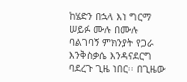ከሄድን በኋላ እነ ግርማ ሠይፉ ሙሉ በሙሉ ባልገባኝ ምክንያት የጋራ እንቅስቃሴ እንዳናደርግ ባደረጉ ጊዜ ነበር፡፡ በጊዜው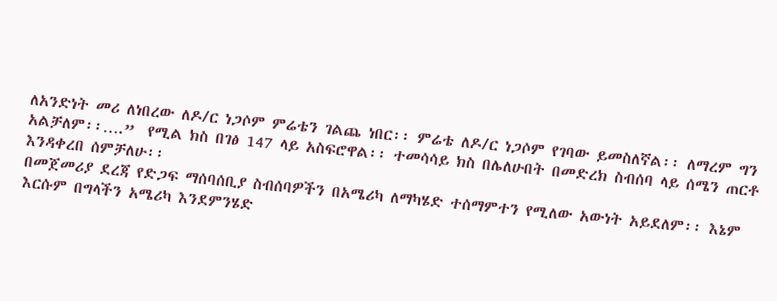ለአንድነት መሪ ለነበረው ለዶ/ር ነጋሶም ምሬቴን ገልጨ ነበር፡፡ ምሬቴ ለዶ/ር ነጋሶም የገባው ይመስለኛል፡፡ ለማረም ግን አልቻለም፡፡….”  የሚል ክስ በገፅ 147 ላይ አስፍሮዋል፡፡ ተመሳሳይ ክስ በሌለሁበት በመድረክ ስብሰባ ላይ ሰሜን ጠርቶ እንዳቀረበ ሰምቻለሁ፡፡
በመጀመሪያ ደረጃ የድጋፍ ማሰባሰቢያ ስብሰባዎችን በአሜሪካ ለማካሄድ ተሰማምተን የሚለው አውነት አይደለም፡፡ እኔም እርሱም በግላችን አሜሪካ እንደምንሄድ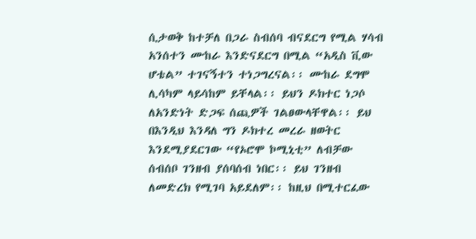ሲታወቅ ከተቻለ በጋራ ስብሰባ ብናደርግ የሚል ሃሳብ አንሰተን ሙከራ እንድናደርግ በሚል “አዲስ ቪው ሆቴል” ተገናኝተን ተነጋግረናል፡፡ ሙከራ ደግሞ ሊሳካም ላይሳከም ይቸላል፡፡ ይህን ዶክተር ነጋሶ ለአንድነት ድጋፍ ሰጪዎች ገልፀውላቸዋል፡፡ ይህ በእንዲህ እንዳለ ግን ዶክተረ መረራ ዘወትር እንደሚያደርገው “የኦሮሞ ኮሚኒቲ” ለብቻው ሰብሰቦ ገንዘብ ያሰባሰብ ነበር፡፡ ይህ ገንዘብ ለመድረክ የሚገባ አይደለም፡፡ ከዚህ በሚተርፈው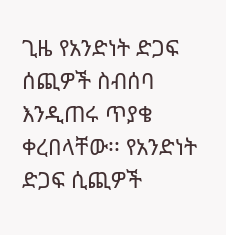ጊዜ የአንድነት ድጋፍ ሰጪዎች ስብሰባ እንዲጠሩ ጥያቄ ቀረበላቸው፡፡ የአንድነት ድጋፍ ሲጪዎች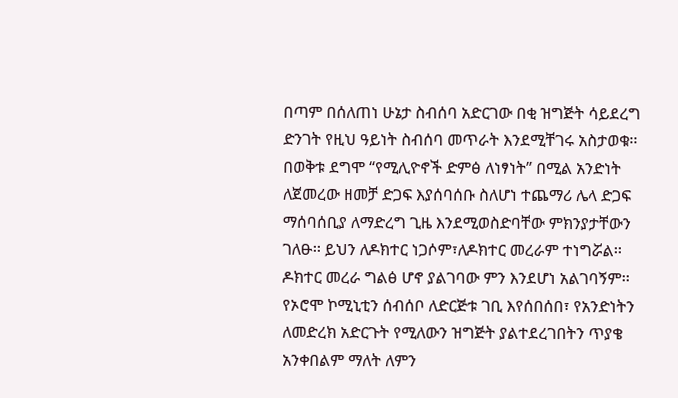በጣም በሰለጠነ ሁኔታ ስብሰባ አድርገው በቂ ዝግጅት ሳይደረግ ድንገት የዚህ ዓይነት ስብሰባ መጥራት እንደሚቸገሩ አስታወቁ፡፡ በወቅቱ ደግሞ “የሚሊዮኖች ድምፅ ለነፃነት” በሚል አንድነት ለጀመረው ዘመቻ ድጋፍ እያሰባሰቡ ስለሆነ ተጨማሪ ሌላ ድጋፍ ማሰባሰቢያ ለማድረግ ጊዜ እንደሚወስድባቸው ምክንያታቸውን ገለፁ፡፡ ይህን ለዶክተር ነጋሶም፣ለዶክተር መረራም ተነግሯል፡፡ ዶክተር መረራ ግልፅ ሆኖ ያልገባው ምን እንደሆነ አልገባኝም፡፡ የኦሮሞ ኮሚኒቲን ሰብሰቦ ለድርጅቱ ገቢ እየሰበሰበ፣ የአንድነትን ለመድረክ አድርጉት የሚለውን ዝግጅት ያልተደረገበትን ጥያቄ አንቀበልም ማለት ለምን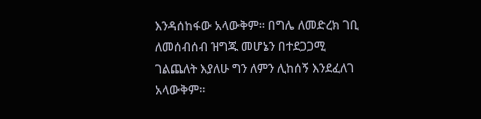እንዳሰከፋው አላውቅም፡፡ በግሌ ለመድረክ ገቢ ለመሰብሰብ ዝግጁ መሆኔን በተደጋጋሚ ገልጨለት እያለሁ ግን ለምን ሊከሰኝ እንደፈለገ አላውቅም፡፡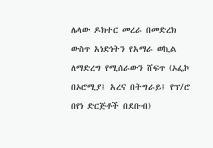ሌላው ዶክተር መረራ በመድረክ ውስጥ አነድነትን የአማራ ወኪል ለማድረግ የሚሰራውን ሸፍጥ (ኦፌኮ በኦሮሚያ፤ አረና በትግራይ፤ የፕ/ሮ በየነ ድርጅቶች በደቡብ)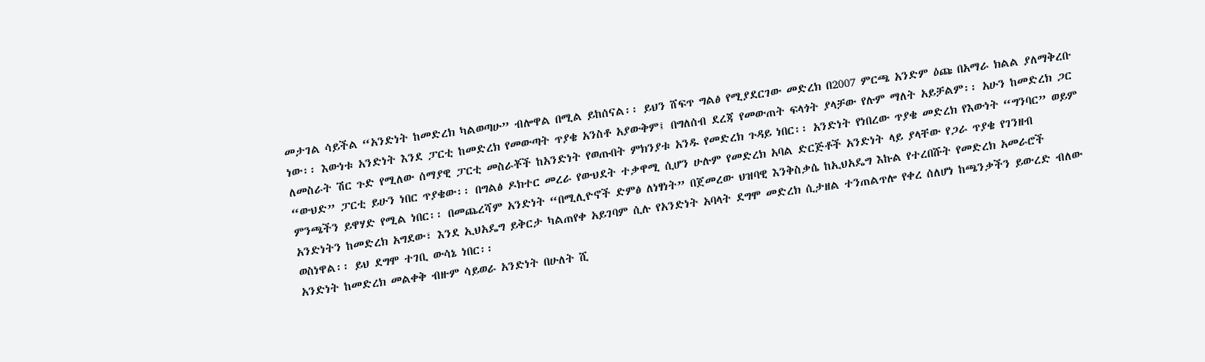መታገል ሳይችል “አንድነት ከመድረክ ካልወጣሁ” ብሎዋል በሚል ይከሰናል፡፡ ይህን ሸፍጥ ግልፅ የሚያደርገው መድረክ በ2007 ምርጫ አንድም ዕጩ በአማራ ክልል ያለማቅረቡ ነው፡፡ እውነቱ አንድነት እንደ ፓርቲ ከመድረክ የመውጣት ጥያቄ አንስቶ አያውቅም፤ በግለሰብ ደረጃ የመውጠት ፍላጎት ያላቻው የሉም ማለት አይቻልም፡፡ አሁን ከመድረክ ጋር ለመስራት ሽር ጉድ የሚለው ሰማያዊ ፓርቲ መስራቾች ከአንድነት የወጡበት ምክንያቱ አንዱ የመድረክ ጉዳይ ነበር፡፡ አንድነት የነበረው ጥያቄ መድረክ የእውነት “ግንባር” ወይም “ውህድ” ፓርቲ ይሁን ነበር ጥያቄው፡፡ በግልፅ ዶክተር መረራ የውህደት ተቃዋሚ ሲሆን ሁሉም የመድረክ አባል ድርጅቶች አንድነት ላይ ያላቸው የጋራ ጥያቄ የገንዘብ ምንጫችን ይዋሃድ የሚል ነበር፡፡ በመጨረሻም አንድነት “በሚሊዮኖች ድምፅ ለነፃነት” በጀመረው ህዝባዊ እንቅስቃሴ ከኢህአዴግ እኩል የተረበሹት የመድረክ አመራሮች አንድነትን ከመድረክ አግደው፣ እንደ ኢህአዴግ ይቅርታ ካልጠየቀ አይገባም ሲሉ የአንድነት አባላት ደግሞ መድረክ ሲታዘል ተንጠልጥሎ የቀረ ሰለሆነ ከጫንቃችን ይውረድ ብለው ወስነዋል፡፡ ይህ ደግሞ ተገቢ ውሳኔ ነበር፡፡
አንድነት ከመድረክ መልቀቅ ብዙም ሳይወራ አንድነት በሁለት ሺ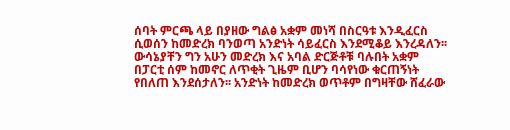ሰባት ምርጫ ላይ በያዘው ግልፅ አቋም መነሻ በስርዓቱ እንዲፈርስ ሲወሰን ከመድረክ ባንወጣ አንድነት ሳይፈርስ እንደሚቆይ እንረዳለን፡፡ ውሳኔያቸን ግን አሁን መድረክ እና አባል ድርጅቶቹ ባሉበት አቋም በፓርቲ ሰም ከመኖር ለጥቂት ጊዜም ቢሆን ባሳየነው ቁርጠኝነት የበለጠ እንደሰታለን፡፡ አንድነት ከመድረክ ወጥቶም በግዛቸው ሸፈራው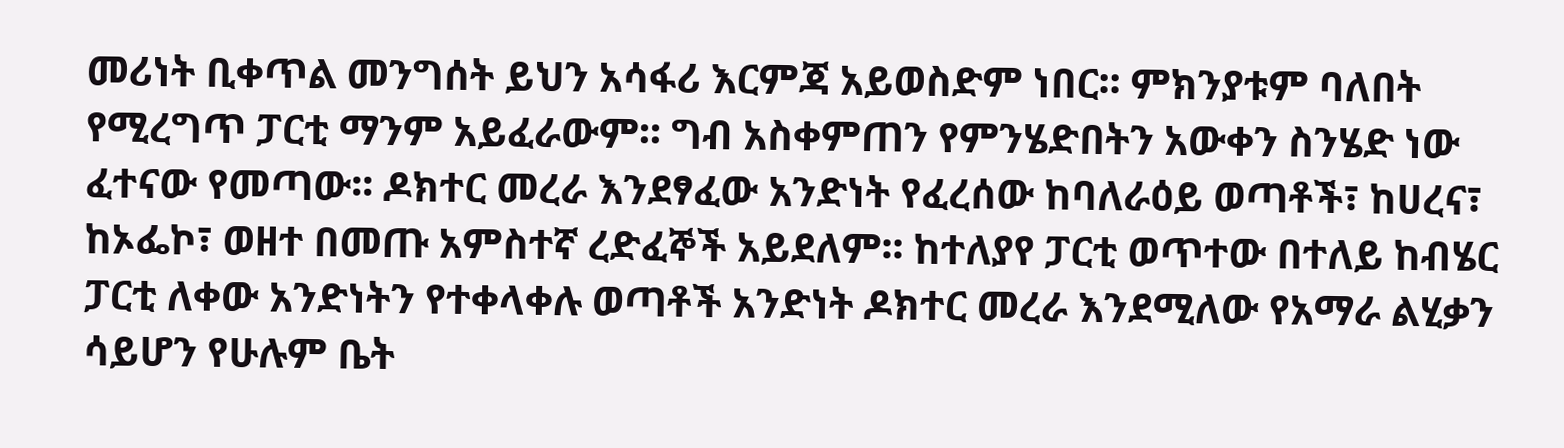መሪነት ቢቀጥል መንግሰት ይህን አሳፋሪ እርምጃ አይወስድም ነበር፡፡ ምክንያቱም ባለበት የሚረግጥ ፓርቲ ማንም አይፈራውም፡፡ ግብ አስቀምጠን የምንሄድበትን አውቀን ስንሄድ ነው ፈተናው የመጣው፡፡ ዶክተር መረራ እንደፃፈው አንድነት የፈረሰው ከባለራዕይ ወጣቶች፣ ከሀረና፣ ከኦፌኮ፣ ወዘተ በመጡ አምስተኛ ረድፈኞች አይደለም፡፡ ከተለያየ ፓርቲ ወጥተው በተለይ ከብሄር ፓርቲ ለቀው አንድነትን የተቀላቀሉ ወጣቶች አንድነት ዶክተር መረራ እንደሚለው የአማራ ልሂቃን ሳይሆን የሁሉም ቤት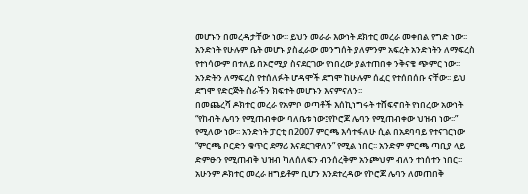መሆኑን በመረዳታቸው ነው፡፡ ይህን መራራ እውነት ደክተር መረራ መቀበል የግድ ነው፡፡ አንድነት የሁሉም ቤት መሆኑ ያስፈራው መንግሰት ያለምንም አፍረት አንድነትን ለማፍረስ የተነሳውም በተለይ በኦሮሚያ ስናደርገው የነበረው ያልተጠበቀ ንቅናቄ ጭምር ነው፡፡ አንድትን ለማፍረስ የተሰለፉት ሆዳሞች ደግሞ ከሁሉም ሰፈር የተሰበሰቡ ናቸው፡፡ ይህ ደግሞ የድርጅት ስራችን ክፍተት መሆኑን እናምናለን፡፡
በመጨረሻ ዶክተር መረራ የአምቦ ወጣቶች እሰኪነግሩት ተሸፍኖበት የነበረው አውነት “የከብት ሌባን የሚጠብቀው ባለቤቱ ነው፤የኮሮጆ ሌባን የሚጠብቀው ህዝብ ነው፡፡” የሚለው ነው፡፡ አንድነት ፓርቲ በ2007 ምርጫ እሳተፋለሁ ሲል በአደባባይ የተናገርነው “ምርጫ ቦርድን ቁጥር ደማሪ እናደርገዋለን” የሚል ነበር፡፡ አንድም ምርጫ ጣቢያ ላይ ድምፁን የሚጠብቅ ህዝብ ካለሰለፍን ብንሰረቅም አንጮህም ብለን ተነሰተን ነበር፡፡ አሁንም ዶክተር መረራ ዘግይቶም ቢሆን እንደተረዳው የኮሮጆ ሌባን ለመጠበቅ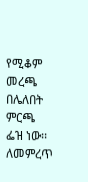የሚቆም መረጫ በሌለበት ምርጫ ፌዝ ነው፡፡ ለመምረጥ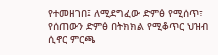የተመዘገበ፤ ለሚደግፈው ድምፅ የሚሰጥ፣ የሰጠውን ድምፅ በትክክል የሚቆጥር ህዝብ ሲኖር ምርጫ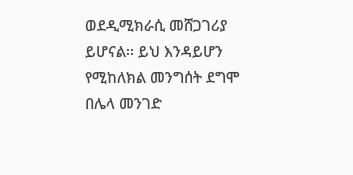ወደዲሚክራሲ መሸጋገሪያ ይሆናል፡፡ ይህ እንዳይሆን የሚከለክል መንግሰት ደግሞ በሌላ መንገድ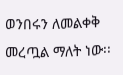ወንበሩን ለመልቀቅ መረጧል ማለት ነው፡፡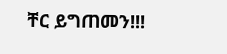ቸር ይግጠመን!!!